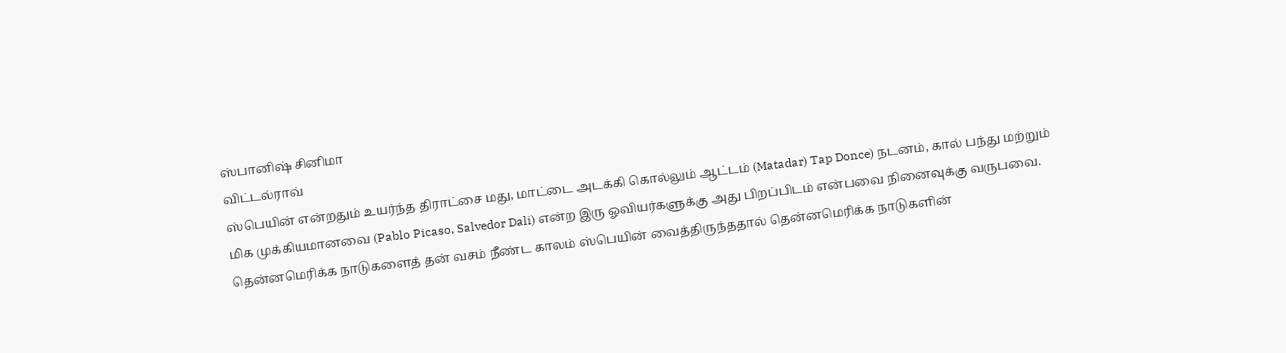ஸ்பானிஷ் சினிமா
விட்டல்ராவ்
ஸ்பெயின் என்றதும் உயர்ந்த திராட்சை மது, மாட்டை அடக்கி கொல்லும் ஆட்டம் (Matadar) Tap Donce) நடனம், கால் பந்து மற்றும் மிக முக்கியமானவை (Pablo Picaso, Salvedor Dali) என்ற இரு ஓவியர்களுக்கு அது பிறப்பிடம் என்பவை நினைவுக்கு வருபவை. தென்னமெரிக்க நாடுகளைத் தன் வசம் நீண்ட காலம் ஸ்பெயின் வைத்திருந்ததால் தென்னமெரிக்க நாடுகளின்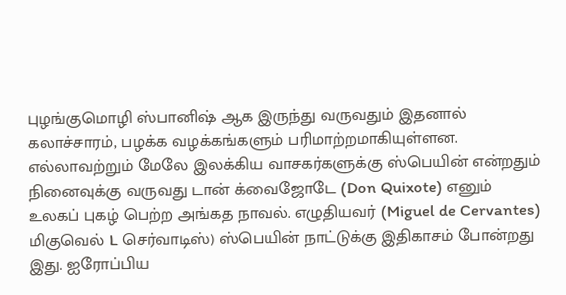புழங்குமொழி ஸ்பானிஷ் ஆக இருந்து வருவதும் இதனால் கலாச்சாரம், பழக்க வழக்கங்களும் பரிமாற்றமாகியுள்ளன. எல்லாவற்றும் மேலே இலக்கிய வாசகர்களுக்கு ஸ்பெயின் என்றதும் நினைவுக்கு வருவது டான் க்வைஜோடே (Don Quixote) எனும் உலகப் புகழ் பெற்ற அங்கத நாவல். எழுதியவர் (Miguel de Cervantes) மிகுவெல் L செர்வாடிஸ்) ஸ்பெயின் நாட்டுக்கு இதிகாசம் போன்றது இது. ஐரோப்பிய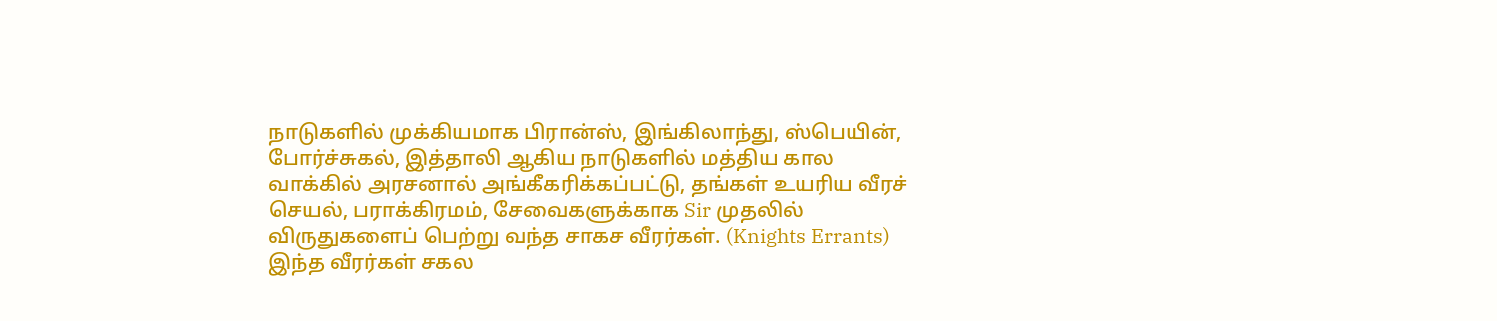நாடுகளில் முக்கியமாக பிரான்ஸ், இங்கிலாந்து, ஸ்பெயின், போர்ச்சுகல், இத்தாலி ஆகிய நாடுகளில் மத்திய கால வாக்கில் அரசனால் அங்கீகரிக்கப்பட்டு, தங்கள் உயரிய வீரச் செயல், பராக்கிரமம், சேவைகளுக்காக Sir முதலில் விருதுகளைப் பெற்று வந்த சாகச வீரர்கள். (Knights Errants) இந்த வீரர்கள் சகல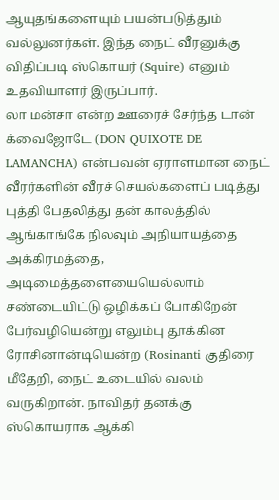ஆயுதங்களையும் பயன்படுத்தும் வல்லுனர்கள். இந்த நைட் வீரனுக்கு விதிப்படி ஸ்கொயர் (Squire) எனும் உதவியாளர் இருப்பார்.
லா மன்சா என்ற ஊரைச் சேர்ந்த டான் க்வைஜோடே (DON QUIXOTE DE LAMANCHA) என்பவன் ஏராளமான நைட் வீரர்களின் வீரச் செயல்களைப் படித்து புத்தி பேதலித்து தன் காலத்தில் ஆங்காங்கே நிலவும் அநியாயத்தை அக்கிரமத்தை, அடிமைத்தளையையெல்லாம் சண்டையிட்டு ஒழிக்கப் போகிறேன் பேர்வழியென்று எலும்பு தூக்கின ரோசினான்டியென்ற (Rosinanti குதிரை மீதேறி, நைட் உடையில் வலம் வருகிறான். நாவிதர் தனக்கு ஸ்கொயராக ஆக்கி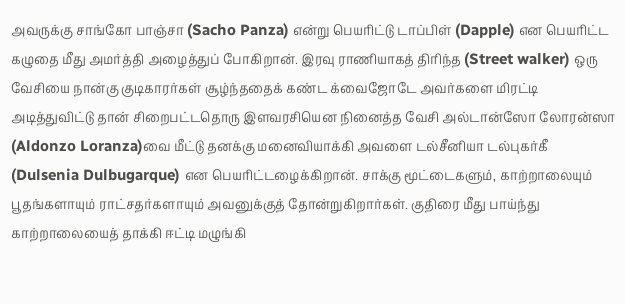அவருக்கு சாங்கோ பாஞ்சா (Sacho Panza) என்று பெயரிட்டு டாப்பிள் (Dapple) என பெயரிட்ட கழுதை மீது அமர்த்தி அழைத்துப் போகிறான். இரவு ராணியாகத் திரிந்த (Street walker) ஒரு வேசியை நான்கு குடிகாரர்கள் சூழ்ந்ததைக் கண்ட க்வைஜோடே அவர்களை மிரட்டி அடித்துவிட்டு தான் சிறைபட்டதொரு இளவரசியென நினைத்த வேசி அல்டான்ஸோ லோரன்ஸா (Aldonzo Loranza)வை மீட்டு தனக்கு மனைவியாக்கி அவளை டல்சீனியா டல்புகர்கீ (Dulsenia Dulbugarque) என பெயரிட்டழைக்கிறான். சாக்கு மூட்டைகளும், காற்றாலையும் பூதங்களாயும் ராட்சதர்களாயும் அவனுக்குத் தோன்றுகிறார்கள். குதிரை மீது பாய்ந்து காற்றாலையைத் தாக்கி ஈட்டி மழுங்கி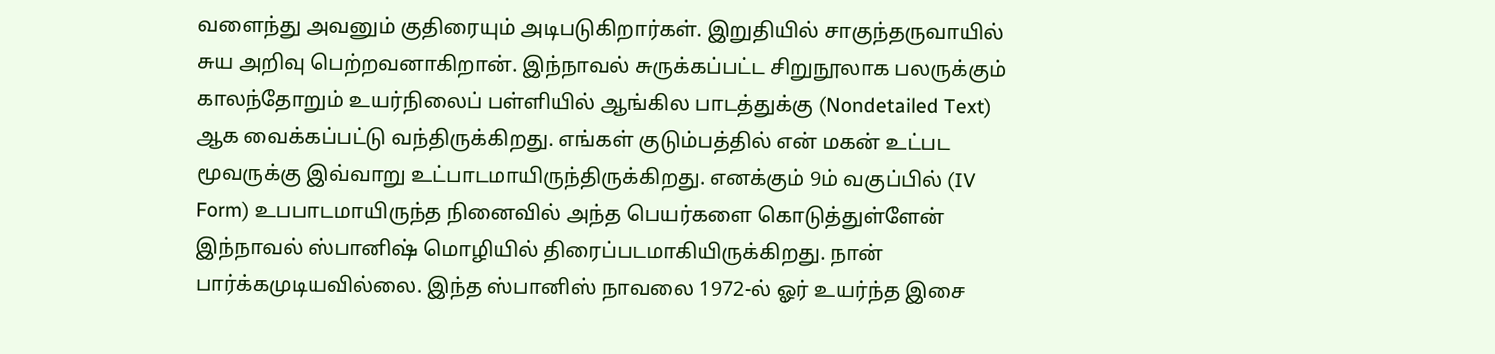வளைந்து அவனும் குதிரையும் அடிபடுகிறார்கள். இறுதியில் சாகுந்தருவாயில் சுய அறிவு பெற்றவனாகிறான். இந்நாவல் சுருக்கப்பட்ட சிறுநூலாக பலருக்கும் காலந்தோறும் உயர்நிலைப் பள்ளியில் ஆங்கில பாடத்துக்கு (Nondetailed Text) ஆக வைக்கப்பட்டு வந்திருக்கிறது. எங்கள் குடும்பத்தில் என் மகன் உட்பட மூவருக்கு இவ்வாறு உட்பாடமாயிருந்திருக்கிறது. எனக்கும் 9ம் வகுப்பில் (IV Form) உபபாடமாயிருந்த நினைவில் அந்த பெயர்களை கொடுத்துள்ளேன் இந்நாவல் ஸ்பானிஷ் மொழியில் திரைப்படமாகியிருக்கிறது. நான் பார்க்கமுடியவில்லை. இந்த ஸ்பானிஸ் நாவலை 1972-ல் ஓர் உயர்ந்த இசை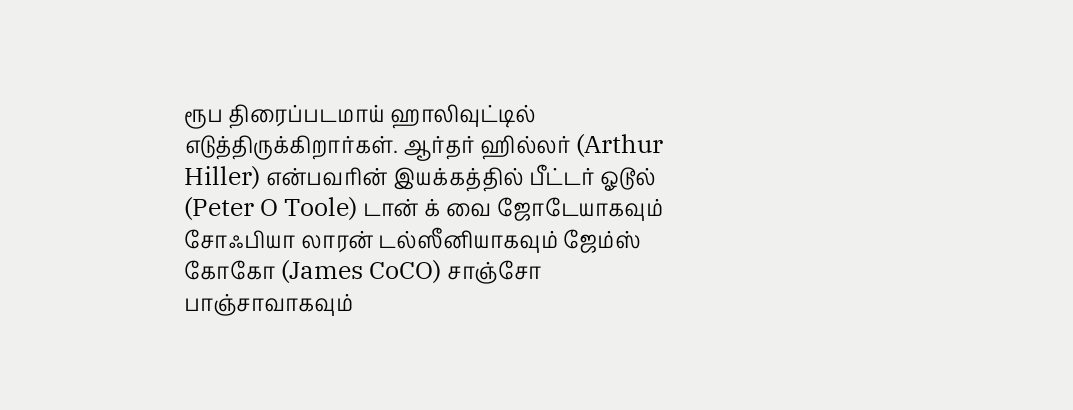ரூப திரைப்படமாய் ஹாலிவுட்டில் எடுத்திருக்கிறார்கள். ஆர்தர் ஹில்லர் (Arthur Hiller) என்பவரின் இயக்கத்தில் பீட்டர் ஓடூல் (Peter O Toole) டான் க் வை ஜோடேயாகவும் சோஃபியா லாரன் டல்ஸீனியாகவும் ஜேம்ஸ் கோகோ (James CoCO) சாஞ்சோ பாஞ்சாவாகவும்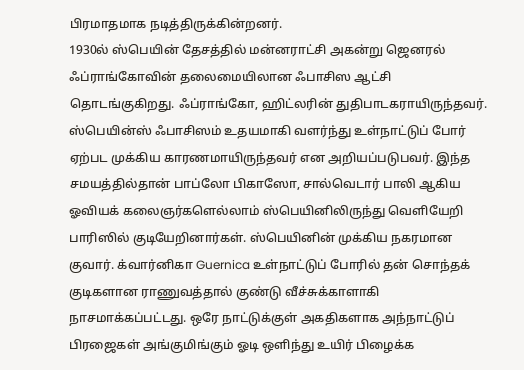பிரமாதமாக நடித்திருக்கின்றனர்.
1930ல் ஸ்பெயின் தேசத்தில் மன்னராட்சி அகன்று ஜெனரல் ஃப்ராங்கோவின் தலைமையிலான ஃபாசிஸ ஆட்சி தொடங்குகிறது. ஃப்ராங்கோ, ஹிட்லரின் துதிபாடகராயிருந்தவர். ஸ்பெயின்ஸ் ஃபாசிஸம் உதயமாகி வளர்ந்து உள்நாட்டுப் போர் ஏற்பட முக்கிய காரணமாயிருந்தவர் என அறியப்படுபவர். இந்த சமயத்தில்தான் பாப்லோ பிகாஸோ, சால்வெடார் பாலி ஆகிய ஓவியக் கலைஞர்களெல்லாம் ஸ்பெயினிலிருந்து வெளியேறி பாரிஸில் குடியேறினார்கள். ஸ்பெயினின் முக்கிய நகரமான குவார். க்வார்னிகா Guernica உள்நாட்டுப் போரில் தன் சொந்தக் குடிகளான ராணுவத்தால் குண்டு வீச்சுக்காளாகி நாசமாக்கப்பட்டது. ஒரே நாட்டுக்குள் அகதிகளாக அந்நாட்டுப் பிரஜைகள் அங்குமிங்கும் ஓடி ஒளிந்து உயிர் பிழைக்க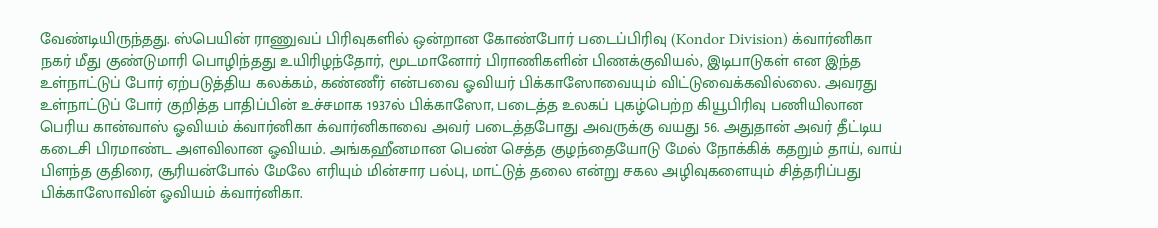வேண்டியிருந்தது. ஸ்பெயின் ராணுவப் பிரிவுகளில் ஒன்றான கோண்போர் படைப்பிரிவு (Kondor Division) க்வார்னிகா நகர் மீது குண்டுமாரி பொழிந்தது உயிரிழந்தோர், மூடமானோர் பிராணிகளின் பிணக்குவியல், இடிபாடுகள் என இந்த உள்நாட்டுப் போர் ஏற்படுத்திய கலக்கம், கண்ணீர் என்பவை ஓவியர் பிக்காஸோவையும் விட்டுவைக்கவில்லை. அவரது உள்நாட்டுப் போர் குறித்த பாதிப்பின் உச்சமாக 1937ல் பிக்காஸோ, படைத்த உலகப் புகழ்பெற்ற கியூபிரிவு பணியிலான பெரிய கான்வாஸ் ஓவியம் க்வார்னிகா க்வார்னிகாவை அவர் படைத்தபோது அவருக்கு வயது 56. அதுதான் அவர் தீட்டிய கடைசி பிரமாண்ட அளவிலான ஓவியம். அங்கஹீனமான பெண் செத்த குழந்தையோடு மேல் நோக்கிக் கதறும் தாய், வாய் பிளந்த குதிரை, சூரியன்போல் மேலே எரியும் மின்சார பல்பு, மாட்டுத் தலை என்று சகல அழிவுகளையும் சித்தரிப்பது பிக்காஸோவின் ஓவியம் க்வார்னிகா.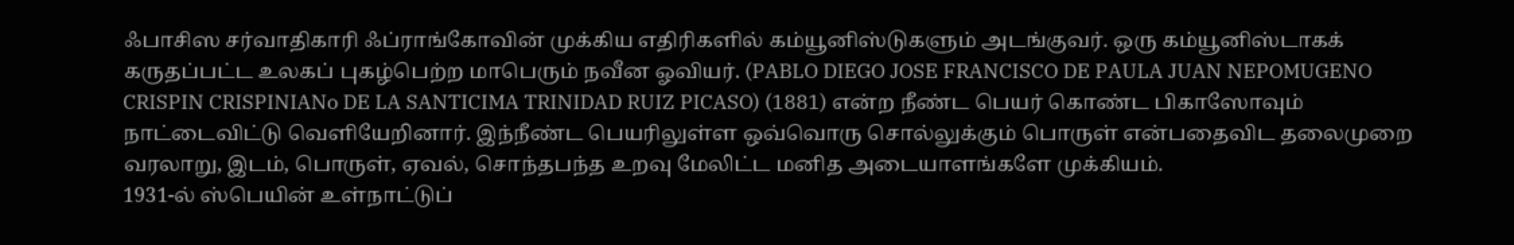ஃபாசிஸ சர்வாதிகாரி ஃப்ராங்கோவின் முக்கிய எதிரிகளில் கம்யூனிஸ்டுகளும் அடங்குவர். ஒரு கம்யூனிஸ்டாகக் கருதப்பட்ட உலகப் புகழ்பெற்ற மாபெரும் நவீன ஓவியர். (PABLO DIEGO JOSE FRANCISCO DE PAULA JUAN NEPOMUGENO CRISPIN CRISPINIANo DE LA SANTICIMA TRINIDAD RUIZ PICASO) (1881) என்ற நீண்ட பெயர் கொண்ட பிகாஸோவும் நாட்டைவிட்டு வெளியேறினார். இந்நீண்ட பெயரிலுள்ள ஒவ்வொரு சொல்லுக்கும் பொருள் என்பதைவிட தலைமுறை வரலாறு, இடம், பொருள், ஏவல், சொந்தபந்த உறவு மேலிட்ட மனித அடையாளங்களே முக்கியம்.
1931-ல் ஸ்பெயின் உள்நாட்டுப்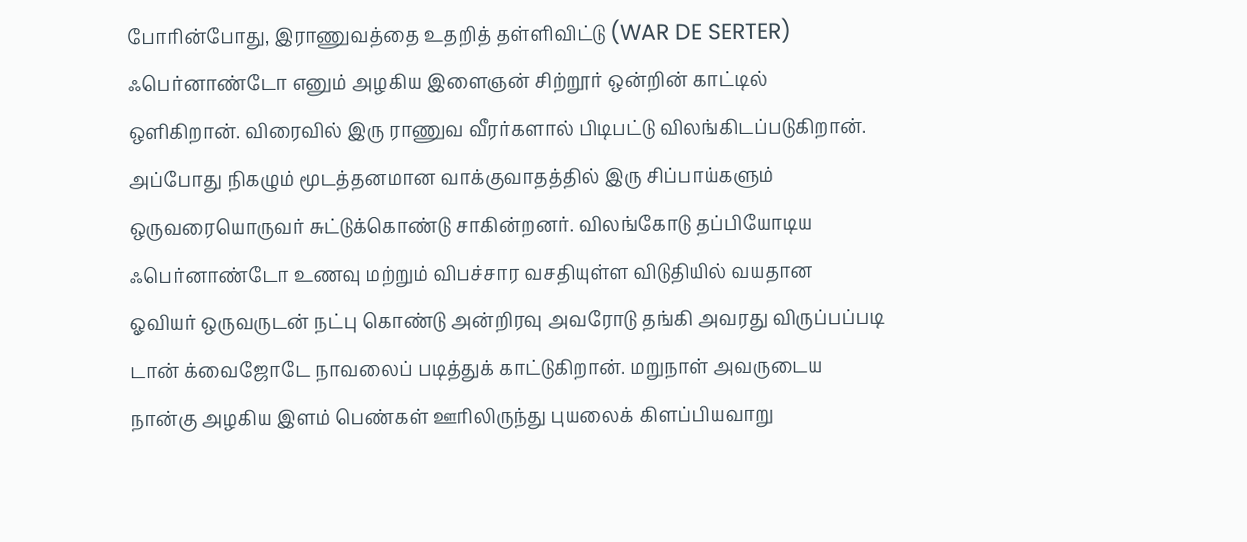போரின்போது, இராணுவத்தை உதறித் தள்ளிவிட்டு (WAR DE SERTER) ஃபெர்னாண்டோ எனும் அழகிய இளைஞன் சிற்றூர் ஒன்றின் காட்டில் ஒளிகிறான். விரைவில் இரு ராணுவ வீரர்களால் பிடிபட்டு விலங்கிடப்படுகிறான். அப்போது நிகழும் மூடத்தனமான வாக்குவாதத்தில் இரு சிப்பாய்களும் ஒருவரையொருவர் சுட்டுக்கொண்டு சாகின்றனர். விலங்கோடு தப்பியோடிய ஃபெர்னாண்டோ உணவு மற்றும் விபச்சார வசதியுள்ள விடுதியில் வயதான ஓவியர் ஒருவருடன் நட்பு கொண்டு அன்றிரவு அவரோடு தங்கி அவரது விருப்பப்படி டான் க்வைஜோடே நாவலைப் படித்துக் காட்டுகிறான். மறுநாள் அவருடைய நான்கு அழகிய இளம் பெண்கள் ஊரிலிருந்து புயலைக் கிளப்பியவாறு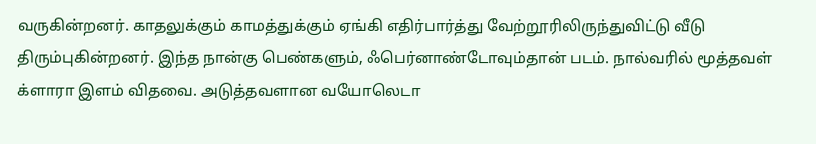வருகின்றனர். காதலுக்கும் காமத்துக்கும் ஏங்கி எதிர்பார்த்து வேற்றூரிலிருந்துவிட்டு வீடு திரும்புகின்றனர். இந்த நான்கு பெண்களும், ஃபெர்னாண்டோவும்தான் படம். நால்வரில் மூத்தவள் க்ளாரா இளம் விதவை. அடுத்தவளான வயோலெடா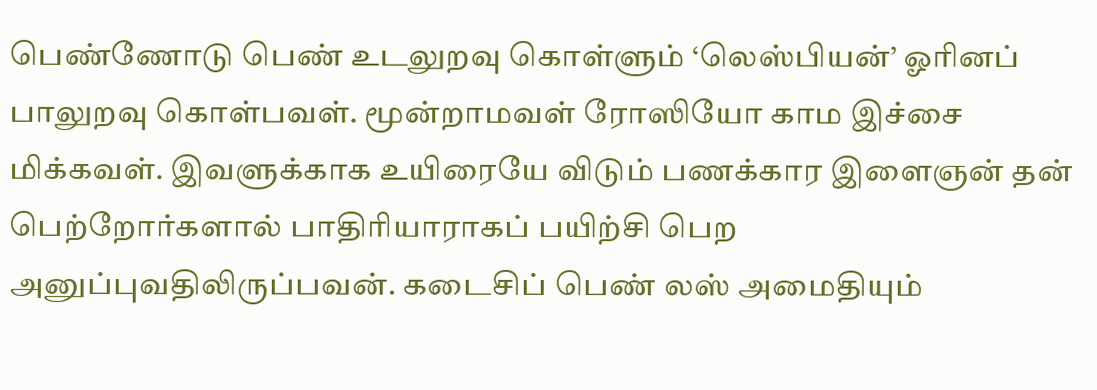பெண்ணோடு பெண் உடலுறவு கொள்ளும் ‘லெஸ்பியன்’ ஓரினப் பாலுறவு கொள்பவள். மூன்றாமவள் ரோஸியோ காம இச்சை மிக்கவள். இவளுக்காக உயிரையே விடும் பணக்கார இளைஞன் தன் பெற்றோர்களால் பாதிரியாராகப் பயிற்சி பெற அனுப்புவதிலிருப்பவன். கடைசிப் பெண் லஸ் அமைதியும்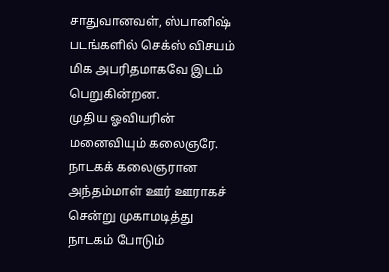சாதுவானவள், ஸ்பானிஷ் படங்களில் செக்ஸ் விசயம் மிக அபரிதமாகவே இடம் பெறுகின்றன.
முதிய ஓவியரின் மனைவியும் கலைஞரே. நாடகக் கலைஞரான அந்தம்மாள் ஊர் ஊராகச் சென்று முகாமடித்து நாடகம் போடும்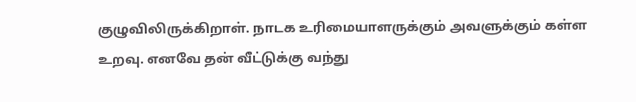குழுவிலிருக்கிறாள். நாடக உரிமையாளருக்கும் அவளுக்கும் கள்ள உறவு. எனவே தன் வீட்டுக்கு வந்து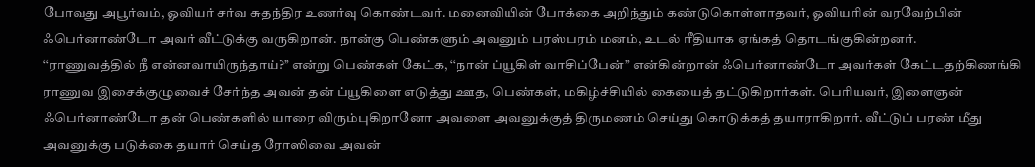போவது அபூர்வம், ஓவியர் சர்வ சுதந்திர உணர்வு கொண்டவர். மனைவியின் போக்கை அறிந்தும் கண்டுகொள்ளாதவர், ஓவியரின் வரவேற்பின் ஃபெர்னாண்டோ அவர் வீட்டுக்கு வருகிறான். நான்கு பெண்களும் அவனும் பரஸ்பரம் மனம், உடல் ரீதியாக ஏங்கத் தொடங்குகின்றனர்.
‘‘ராணுவத்தில் நீ என்னவாயிருந்தாய்?’’ என்று பெண்கள் கேட்க, ‘‘நான் ப்யூகிள் வாசிப்பேன்’’ என்கின்றான் ஃபெர்னாண்டோ அவர்கள் கேட்டதற்கிணங்கி ராணுவ இசைக்குழுவைச் சேர்ந்த அவன் தன் ப்யூகிளை எடுத்து ஊத, பெண்கள், மகிழ்ச்சியில் கையைத் தட்டுகிறார்கள். பெரியவர், இளைஞன் ஃபெர்னாண்டோ தன் பெண்களில் யாரை விரும்புகிறானோ அவளை அவனுக்குத் திருமணம் செய்து கொடுக்கத் தயாராகிறார். வீட்டுப் பரண் மீது அவனுக்கு படுக்கை தயார் செய்த ரோஸிவை அவன்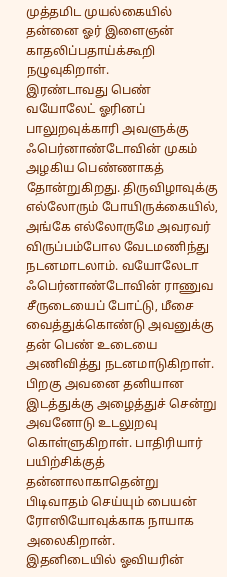முத்தமிட முயல்கையில் தன்னை ஓர் இளைஞன் காதலிப்பதாய்க்கூறி நழுவுகிறாள்.
இரண்டாவது பெண் வயோலேட் ஓரினப் பாலுறவுக்காரி அவளுக்கு ஃபெர்னாண்டோவின் முகம் அழகிய பெண்ணாகத் தோன்றுகிறது. திருவிழாவுக்கு எல்லோரும் போயிருக்கையில், அங்கே எல்லோருமே அவரவர் விருப்பம்போல வேடமணிந்து நடனமாடலாம். வயோலேடா ஃபெர்னாண்டோவின் ராணுவ சீருடையைப் போட்டு, மீசை வைத்துக்கொண்டு அவனுக்கு தன் பெண் உடையை அணிவித்து நடனமாடுகிறாள். பிறகு அவனை தனியான இடத்துக்கு அழைத்துச் சென்று அவனோடு உடலுறவு கொள்ளுகிறாள். பாதிரியார் பயிற்சிக்குத் தன்னாலாகாதென்று பிடிவாதம் செய்யும் பையன் ரோஸியோவுக்காக நாயாக அலைகிறான்.
இதனிடையில் ஓவியரின்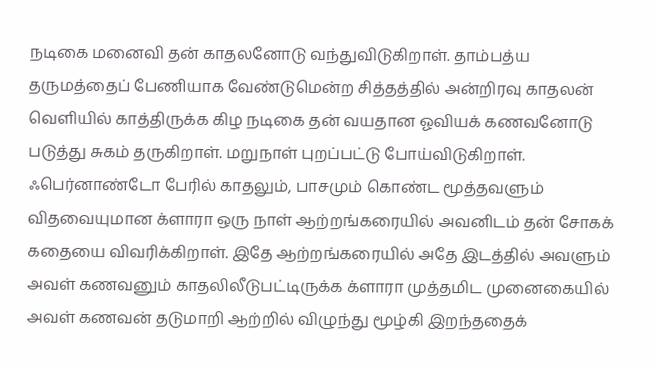நடிகை மனைவி தன் காதலனோடு வந்துவிடுகிறாள். தாம்பத்ய தருமத்தைப் பேணியாக வேண்டுமென்ற சித்தத்தில் அன்றிரவு காதலன் வெளியில் காத்திருக்க கிழ நடிகை தன் வயதான ஓவியக் கணவனோடு படுத்து சுகம் தருகிறாள். மறுநாள் புறப்பட்டு போய்விடுகிறாள். ஃபெர்னாண்டோ பேரில் காதலும், பாசமும் கொண்ட மூத்தவளும் விதவையுமான க்ளாரா ஒரு நாள் ஆற்றங்கரையில் அவனிடம் தன் சோகக் கதையை விவரிக்கிறாள். இதே ஆற்றங்கரையில் அதே இடத்தில் அவளும் அவள் கணவனும் காதலிலீடுபட்டிருக்க க்ளாரா முத்தமிட முனைகையில் அவள் கணவன் தடுமாறி ஆற்றில் விழுந்து மூழ்கி இறந்ததைக்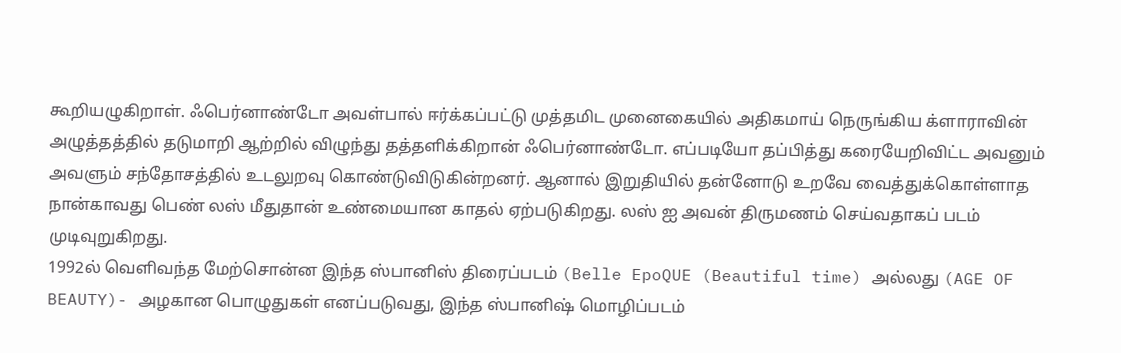கூறியழுகிறாள். ஃபெர்னாண்டோ அவள்பால் ஈர்க்கப்பட்டு முத்தமிட முனைகையில் அதிகமாய் நெருங்கிய க்ளாராவின் அழுத்தத்தில் தடுமாறி ஆற்றில் விழுந்து தத்தளிக்கிறான் ஃபெர்னாண்டோ. எப்படியோ தப்பித்து கரையேறிவிட்ட அவனும் அவளும் சந்தோசத்தில் உடலுறவு கொண்டுவிடுகின்றனர். ஆனால் இறுதியில் தன்னோடு உறவே வைத்துக்கொள்ளாத நான்காவது பெண் லஸ் மீதுதான் உண்மையான காதல் ஏற்படுகிறது. லஸ் ஐ அவன் திருமணம் செய்வதாகப் படம் முடிவுறுகிறது.
1992ல் வெளிவந்த மேற்சொன்ன இந்த ஸ்பானிஸ் திரைப்படம் (Belle EpoQUE (Beautiful time) அல்லது (AGE OF BEAUTY)- அழகான பொழுதுகள் எனப்படுவது, இந்த ஸ்பானிஷ் மொழிப்படம்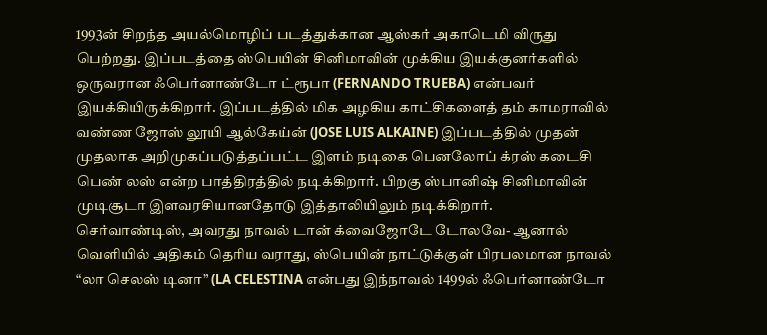1993ன் சிறந்த அயல்மொழிப் படத்துக்கான ஆஸ்கர் அகாடெமி விருது பெற்றது. இப்படத்தை ஸ்பெயின் சினிமாவின் முக்கிய இயக்குனர்களில் ஒருவரான ஃபெர்னாண்டோ ட்ரூபா (FERNANDO TRUEBA) என்பவர் இயக்கியிருக்கிறார். இப்படத்தில் மிக அழகிய காட்சிகளைத் தம் காமராவில் வண்ண ஜோஸ் லூயி ஆல்கேய்ன் (JOSE LUIS ALKAINE) இப்படத்தில் முதன் முதலாக அறிமுகப்படுத்தப்பட்ட இளம் நடிகை பெனலோப் க்ரஸ் கடைசி பெண் லஸ் என்ற பாத்திரத்தில் நடிக்கிறார். பிறகு ஸ்பானிஷ் சினிமாவின் முடிசூடா இளவரசியானதோடு இத்தாலியிலும் நடிக்கிறார்.
செர்வாண்டிஸ், அவரது நாவல் டான் க்வைஜோடே டோலவே- ஆனால் வெளியில் அதிகம் தெரிய வராது, ஸ்பெயின் நாட்டுக்குள் பிரபலமான நாவல் “லா செலஸ் டினா” (LA CELESTINA என்பது இந்நாவல் 1499ல் ஃபெர்னாண்டோ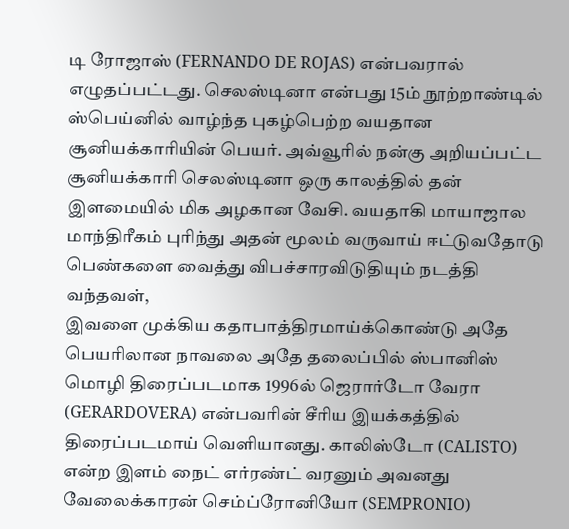டி ரோஜாஸ் (FERNANDO DE ROJAS) என்பவரால் எழுதப்பட்டது. செலஸ்டினா என்பது 15ம் நூற்றாண்டில் ஸ்பெய்னில் வாழ்ந்த புகழ்பெற்ற வயதான சூனியக்காரியின் பெயர். அவ்வூரில் நன்கு அறியப்பட்ட சூனியக்காரி செலஸ்டினா ஒரு காலத்தில் தன் இளமையில் மிக அழகான வேசி. வயதாகி மாயாஜால மாந்திரீகம் புரிந்து அதன் மூலம் வருவாய் ஈட்டுவதோடு பெண்களை வைத்து விபச்சாரவிடுதியும் நடத்தி வந்தவள்,
இவளை முக்கிய கதாபாத்திரமாய்க்கொண்டு அதே பெயரிலான நாவலை அதே தலைப்பில் ஸ்பானிஸ் மொழி திரைப்படமாக 1996ல் ஜெரார்டோ வேரா (GERARDOVERA) என்பவரின் சீரிய இயக்கத்தில் திரைப்படமாய் வெளியானது. காலிஸ்டோ (CALISTO) என்ற இளம் நைட் எர்ரண்ட் வரனும் அவனது வேலைக்காரன் செம்ப்ரோனியோ (SEMPRONIO)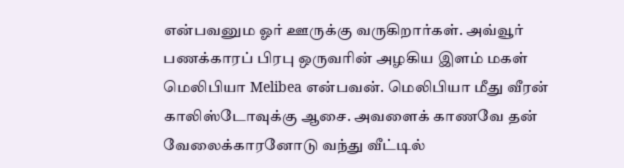என்பவனும ஓர் ஊருக்கு வருகிறார்கள். அவ்வூர் பணக்காரப் பிரபு ஒருவரின் அழகிய இளம் மகள் மெலிபியா Melibea என்பவன். மெலிபியா மீது வீரன் காலிஸ்டோவுக்கு ஆசை. அவளைக் காணவே தன் வேலைக்காரனோடு வந்து வீட்டில்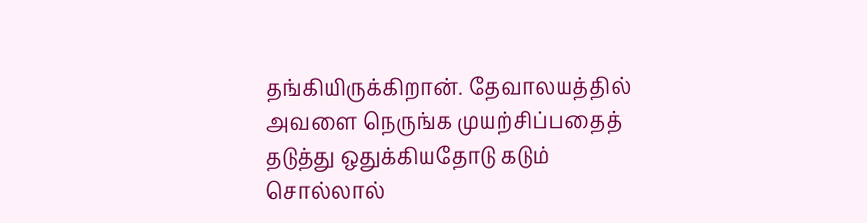தங்கியிருக்கிறான். தேவாலயத்தில் அவளை நெருங்க முயற்சிப்பதைத் தடுத்து ஒதுக்கியதோடு கடும் சொல்லால்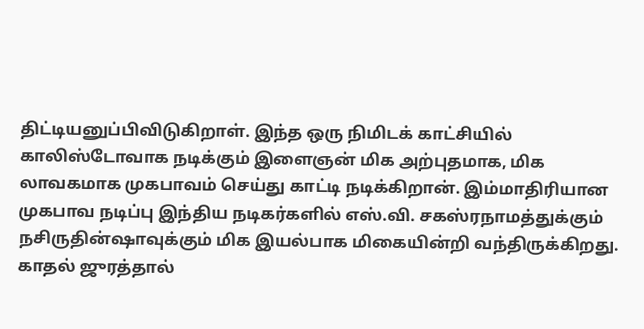திட்டியனுப்பிவிடுகிறாள். இந்த ஒரு நிமிடக் காட்சியில் காலிஸ்டோவாக நடிக்கும் இளைஞன் மிக அற்புதமாக, மிக லாவகமாக முகபாவம் செய்து காட்டி நடிக்கிறான். இம்மாதிரியான முகபாவ நடிப்பு இந்திய நடிகர்களில் எஸ்.வி. சகஸ்ரநாமத்துக்கும் நசிருதின்ஷாவுக்கும் மிக இயல்பாக மிகையின்றி வந்திருக்கிறது. காதல் ஜுரத்தால்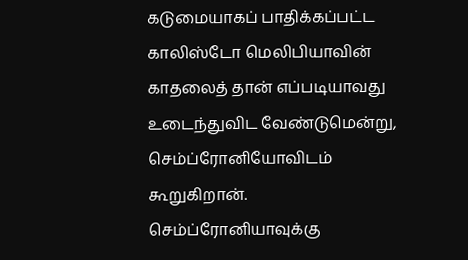கடுமையாகப் பாதிக்கப்பட்ட காலிஸ்டோ மெலிபியாவின் காதலைத் தான் எப்படியாவது உடைந்துவிட வேண்டுமென்று, செம்ப்ரோனியோவிடம் கூறுகிறான். செம்ப்ரோனியாவுக்கு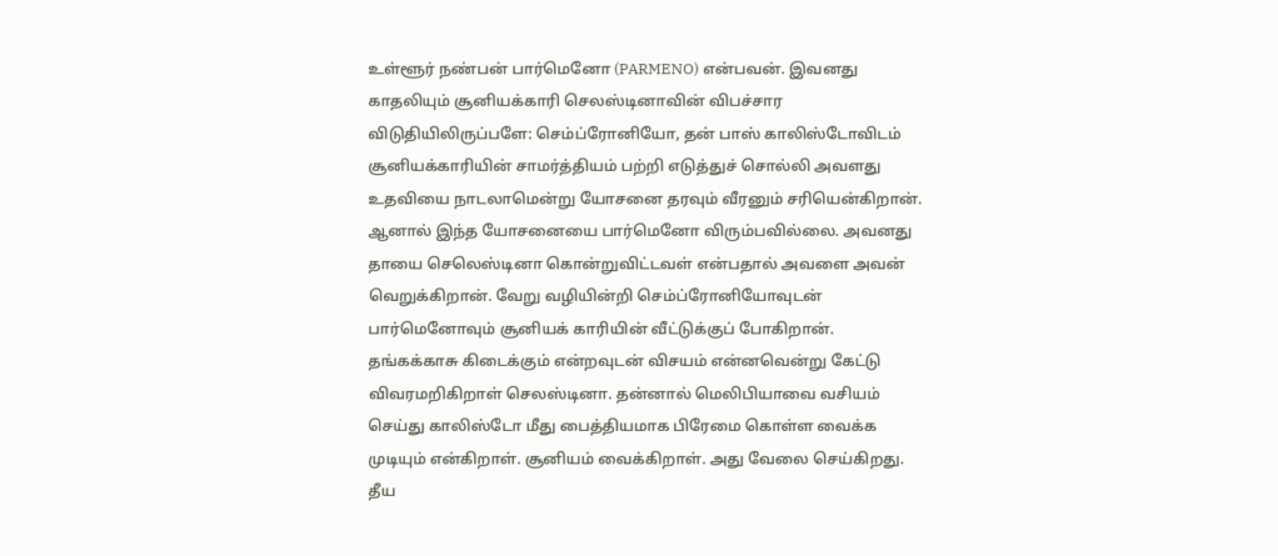உள்ளூர் நண்பன் பார்மெனோ (PARMENO) என்பவன். இவனது காதலியும் சூனியக்காரி செலஸ்டினாவின் விபச்சார விடுதியிலிருப்பளே: செம்ப்ரோனியோ, தன் பாஸ் காலிஸ்டோவிடம் சூனியக்காரியின் சாமர்த்தியம் பற்றி எடுத்துச் சொல்லி அவளது உதவியை நாடலாமென்று யோசனை தரவும் வீரனும் சரியென்கிறான். ஆனால் இந்த யோசனையை பார்மெனோ விரும்பவில்லை. அவனது தாயை செலெஸ்டினா கொன்றுவிட்டவள் என்பதால் அவளை அவன் வெறுக்கிறான். வேறு வழியின்றி செம்ப்ரோனியோவுடன் பார்மெனோவும் சூனியக் காரியின் வீட்டுக்குப் போகிறான். தங்கக்காசு கிடைக்கும் என்றவுடன் விசயம் என்னவென்று கேட்டு விவரமறிகிறாள் செலஸ்டினா. தன்னால் மெலிபியாவை வசியம் செய்து காலிஸ்டோ மீது பைத்தியமாக பிரேமை கொள்ள வைக்க முடியும் என்கிறாள். சூனியம் வைக்கிறாள். அது வேலை செய்கிறது. தீய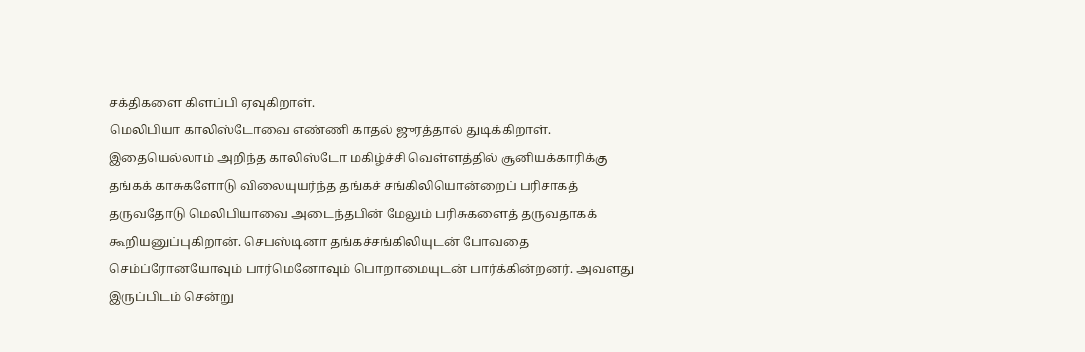சக்திகளை கிளப்பி ஏவுகிறாள்.
மெலிபியா காலிஸ்டோவை எண்ணி காதல் ஜுரத்தால் துடிக்கிறாள். இதையெல்லாம் அறிந்த காலிஸ்டோ மகிழ்ச்சி வெள்ளத்தில் சூனியக்காரிக்கு தங்கக் காசுகளோடு விலையுயர்ந்த தங்கச் சங்கிலியொன்றைப் பரிசாகத் தருவதோடு மெலிபியாவை அடைந்தபின் மேலும் பரிசுகளைத் தருவதாகக் கூறியனுப்புகிறான். செபஸ்டினா தங்கச்சங்கிலியுடன் போவதை செம்ப்ரோனயோவும் பார்மெனோவும் பொறாமையுடன் பார்க்கின்றனர். அவளது இருப்பிடம் சென்று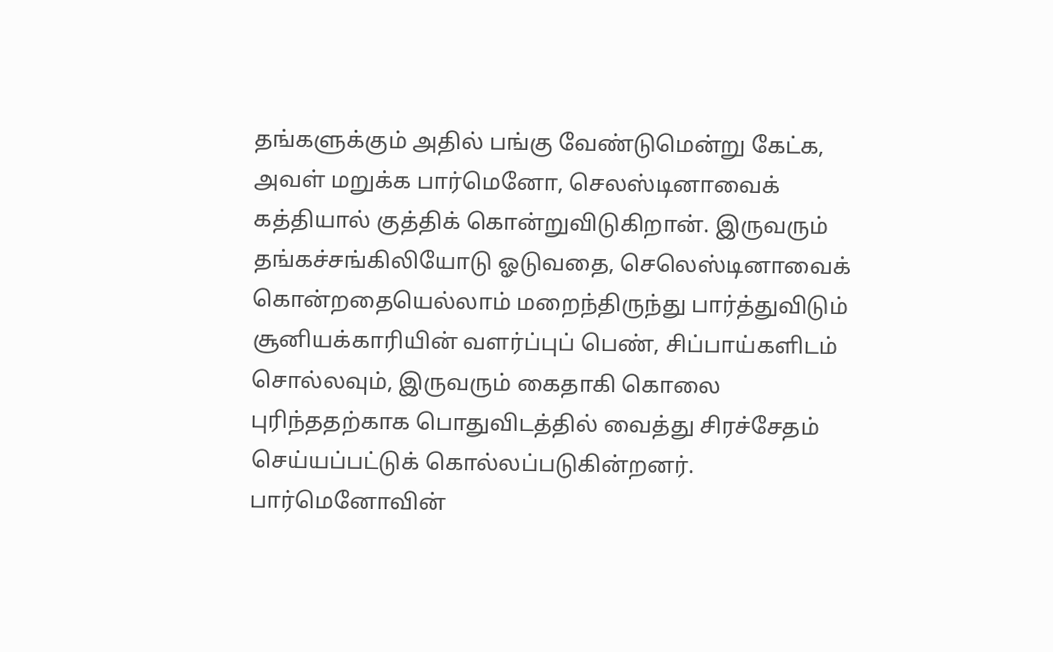தங்களுக்கும் அதில் பங்கு வேண்டுமென்று கேட்க, அவள் மறுக்க பார்மெனோ, செலஸ்டினாவைக் கத்தியால் குத்திக் கொன்றுவிடுகிறான். இருவரும் தங்கச்சங்கிலியோடு ஓடுவதை, செலெஸ்டினாவைக் கொன்றதையெல்லாம் மறைந்திருந்து பார்த்துவிடும் சூனியக்காரியின் வளர்ப்புப் பெண், சிப்பாய்களிடம் சொல்லவும், இருவரும் கைதாகி கொலை புரிந்ததற்காக பொதுவிடத்தில் வைத்து சிரச்சேதம் செய்யப்பட்டுக் கொல்லப்படுகின்றனர். பார்மெனோவின்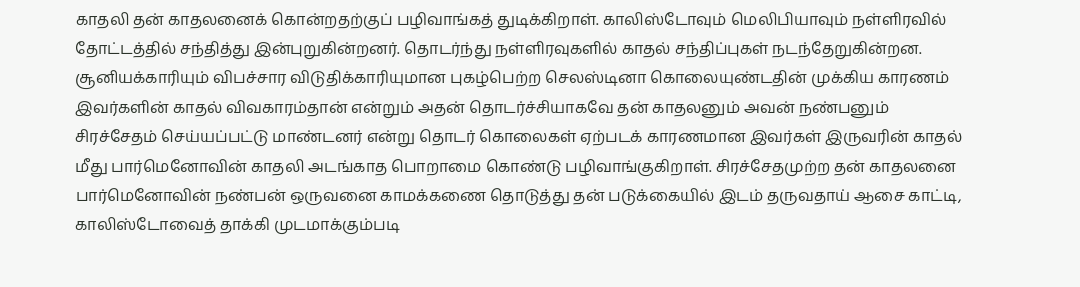காதலி தன் காதலனைக் கொன்றதற்குப் பழிவாங்கத் துடிக்கிறாள். காலிஸ்டோவும் மெலிபியாவும் நள்ளிரவில் தோட்டத்தில் சந்தித்து இன்புறுகின்றனர். தொடர்ந்து நள்ளிரவுகளில் காதல் சந்திப்புகள் நடந்தேறுகின்றன. சூனியக்காரியும் விபச்சார விடுதிக்காரியுமான புகழ்பெற்ற செலஸ்டினா கொலையுண்டதின் முக்கிய காரணம் இவர்களின் காதல் விவகாரம்தான் என்றும் அதன் தொடர்ச்சியாகவே தன் காதலனும் அவன் நண்பனும் சிரச்சேதம் செய்யப்பட்டு மாண்டனர் என்று தொடர் கொலைகள் ஏற்படக் காரணமான இவர்கள் இருவரின் காதல் மீது பார்மெனோவின் காதலி அடங்காத பொறாமை கொண்டு பழிவாங்குகிறாள். சிரச்சேதமுற்ற தன் காதலனை பார்மெனோவின் நண்பன் ஒருவனை காமக்கணை தொடுத்து தன் படுக்கையில் இடம் தருவதாய் ஆசை காட்டி, காலிஸ்டோவைத் தாக்கி முடமாக்கும்படி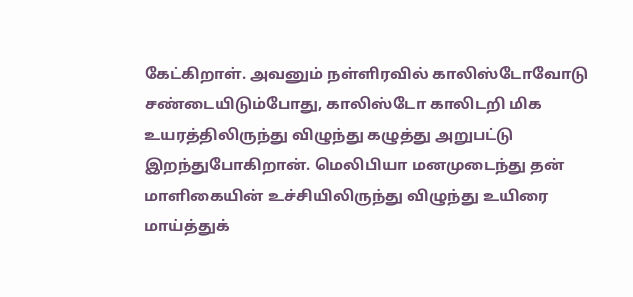கேட்கிறாள். அவனும் நள்ளிரவில் காலிஸ்டோவோடு சண்டையிடும்போது, காலிஸ்டோ காலிடறி மிக உயரத்திலிருந்து விழுந்து கழுத்து அறுபட்டு இறந்துபோகிறான். மெலிபியா மனமுடைந்து தன் மாளிகையின் உச்சியிலிருந்து விழுந்து உயிரை மாய்த்துக்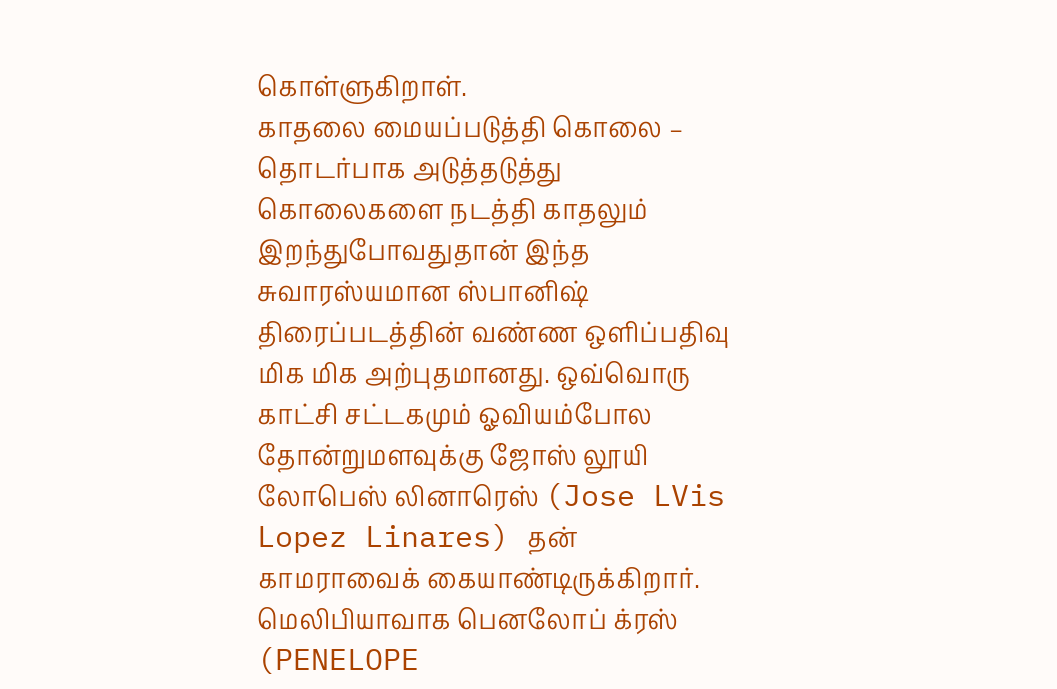கொள்ளுகிறாள்.
காதலை மையப்படுத்தி கொலை – தொடர்பாக அடுத்தடுத்து கொலைகளை நடத்தி காதலும் இறந்துபோவதுதான் இந்த சுவாரஸ்யமான ஸ்பானிஷ் திரைப்படத்தின் வண்ண ஒளிப்பதிவு மிக மிக அற்புதமானது. ஒவ்வொரு காட்சி சட்டகமும் ஓவியம்போல தோன்றுமளவுக்கு ஜோஸ் லூயி லோபெஸ் லினாரெஸ் (Jose LVis Lopez Linares) தன் காமராவைக் கையாண்டிருக்கிறார். மெலிபியாவாக பெனலோப் க்ரஸ் (PENELOPE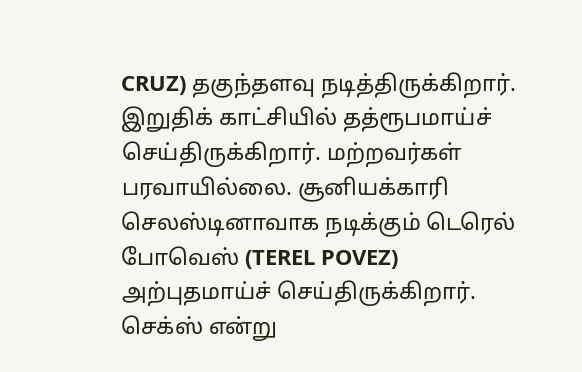CRUZ) தகுந்தளவு நடித்திருக்கிறார். இறுதிக் காட்சியில் தத்ரூபமாய்ச் செய்திருக்கிறார். மற்றவர்கள் பரவாயில்லை. சூனியக்காரி செலஸ்டினாவாக நடிக்கும் டெரெல் போவெஸ் (TEREL POVEZ) அற்புதமாய்ச் செய்திருக்கிறார்.
செக்ஸ் என்று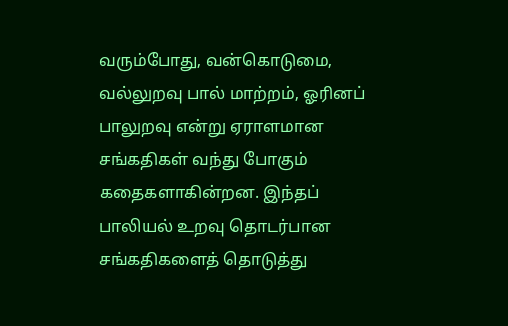வரும்போது, வன்கொடுமை, வல்லுறவு பால் மாற்றம், ஓரினப் பாலுறவு என்று ஏராளமான சங்கதிகள் வந்து போகும் கதைகளாகின்றன. இந்தப் பாலியல் உறவு தொடர்பான சங்கதிகளைத் தொடுத்து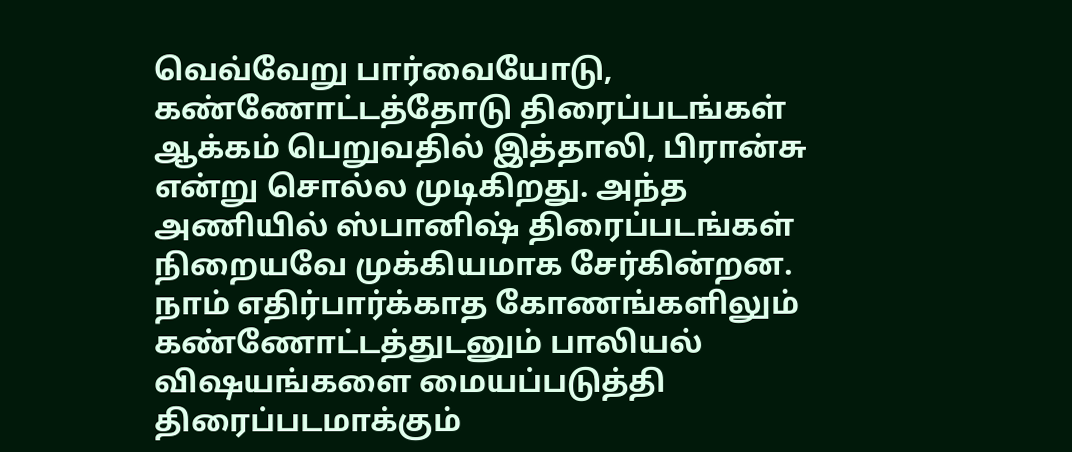வெவ்வேறு பார்வையோடு, கண்ணோட்டத்தோடு திரைப்படங்கள் ஆக்கம் பெறுவதில் இத்தாலி, பிரான்சு என்று சொல்ல முடிகிறது. அந்த அணியில் ஸ்பானிஷ் திரைப்படங்கள் நிறையவே முக்கியமாக சேர்கின்றன. நாம் எதிர்பார்க்காத கோணங்களிலும் கண்ணோட்டத்துடனும் பாலியல் விஷயங்களை மையப்படுத்தி திரைப்படமாக்கும்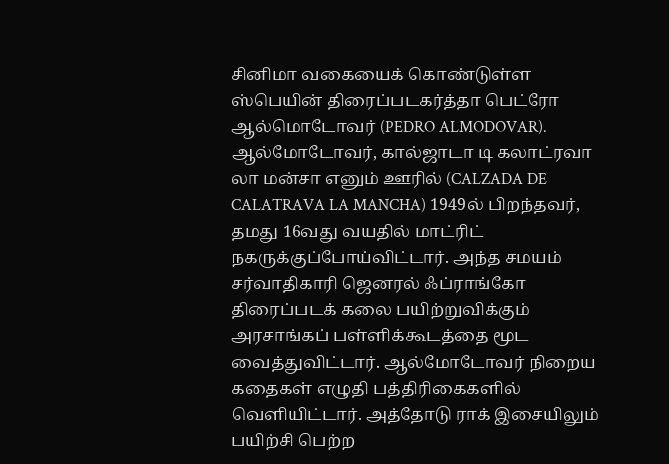சினிமா வகையைக் கொண்டுள்ள ஸ்பெயின் திரைப்படகர்த்தா பெட்ரோ ஆல்மொடோவர் (PEDRO ALMODOVAR).
ஆல்மோடோவர், கால்ஜாடா டி கலாட்ரவா லா மன்சா எனும் ஊரில் (CALZADA DE CALATRAVA LA MANCHA) 1949ல் பிறந்தவர், தமது 16வது வயதில் மாட்ரிட் நகருக்குப்போய்விட்டார். அந்த சமயம் சர்வாதிகாரி ஜெனரல் ஃப்ராங்கோ திரைப்படக் கலை பயிற்றுவிக்கும் அரசாங்கப் பள்ளிக்கூடத்தை மூட வைத்துவிட்டார். ஆல்மோடோவர் நிறைய கதைகள் எழுதி பத்திரிகைகளில் வெளியிட்டார். அத்தோடு ராக் இசையிலும் பயிற்சி பெற்ற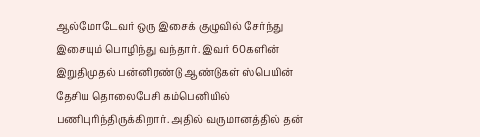ஆல்மோடேவர் ஒரு இசைக் குழுவில் சேர்ந்து இசையும் பொழிந்து வந்தார். இவர் 60களின் இறுதிமுதல் பன்னிரண்டு ஆண்டுகள் ஸ்பெயின் தேசிய தொலைபேசி கம்பெனியில் பணிபுரிந்திருக்கிறார். அதில் வருமானத்தில் தன்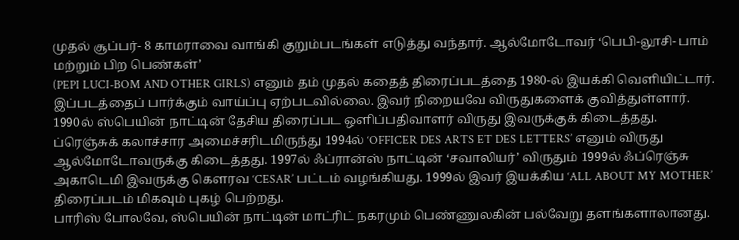முதல் சூப்பர்- 8 காமராவை வாங்கி குறும்படங்கள் எடுத்து வந்தார். ஆல்மோடோவர் ‘பெபி-லூசி- பாம் மற்றும் பிற பெண்கள்’
(PEPI LUCI-BOM AND OTHER GIRLS) எனும் தம் முதல் கதைத் திரைப்படத்தை 1980-ல் இயக்கி வெளியிட்டார். இப்படத்தைப் பார்க்கும் வாய்ப்பு ஏற்படவில்லை. இவர் நிறையவே விருதுகளைக் குவித்துள்ளார். 1990ல் ஸ்பெயின் நாட்டின் தேசிய திரைப்பட ஒளிப்பதிவாளர் விருது இவருக்குக் கிடைத்தது. ப்ரெஞ்சுக் கலாச்சார அமைச்சரிடமிருந்து 1994ல் ‘OFFICER DES ARTS ET DES LETTERS’ எனும் விருது ஆல்மோடோவருக்கு கிடைத்தது. 1997ல் ஃப்ரான்ஸ் நாட்டின் ‘சவாலியர்’ விருதும் 1999ல் ஃப்ரெஞ்சு அகாடெமி இவருக்கு கெளரவ ‘CESAR’ பட்டம் வழங்கியது. 1999ல் இவர் இயக்கிய ‘ALL ABOUT MY MOTHER’ திரைப்படம் மிகவும் புகழ் பெற்றது.
பாரிஸ் போலவே, ஸ்பெயின் நாட்டின் மாட்ரிட் நகரமும் பெண்ணுலகின் பல்வேறு தளங்களாலானது.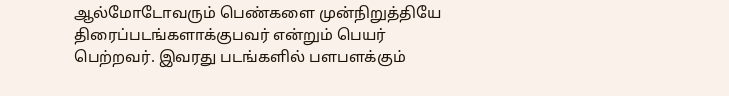ஆல்மோடோவரும் பெண்களை முன்நிறுத்தியே திரைப்படங்களாக்குபவர் என்றும் பெயர் பெற்றவர். இவரது படங்களில் பளபளக்கும்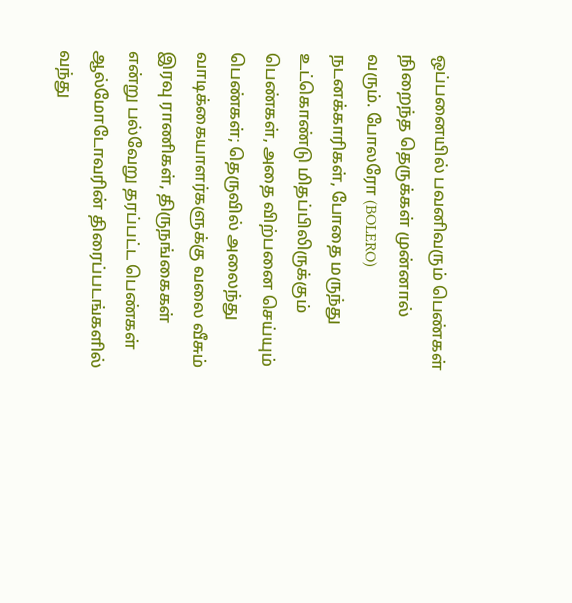ஒப்பனையில் பவனிவரும் பெண்கள் நிறைந்த தெருக்கள் முன்னால் வரும். போலரோ (BOLERO) நடனக்காரிகள், போதை மருந்து உட்கொண்டு மிதப்பிலிருக்கும் பெண்கள், அதை விற்பனை செய்யும் பெண்கள்; தெருவில் அலைந்து வாடிக்கையாளர்களுக்கு வலை வீசும் இரவு ராணிகள், திருநங்கைகள் என்று பல்வேறு தரப்பட்ட பெண்கள் ஆல்மோடோவரின் திரைப்படங்களில் வந்து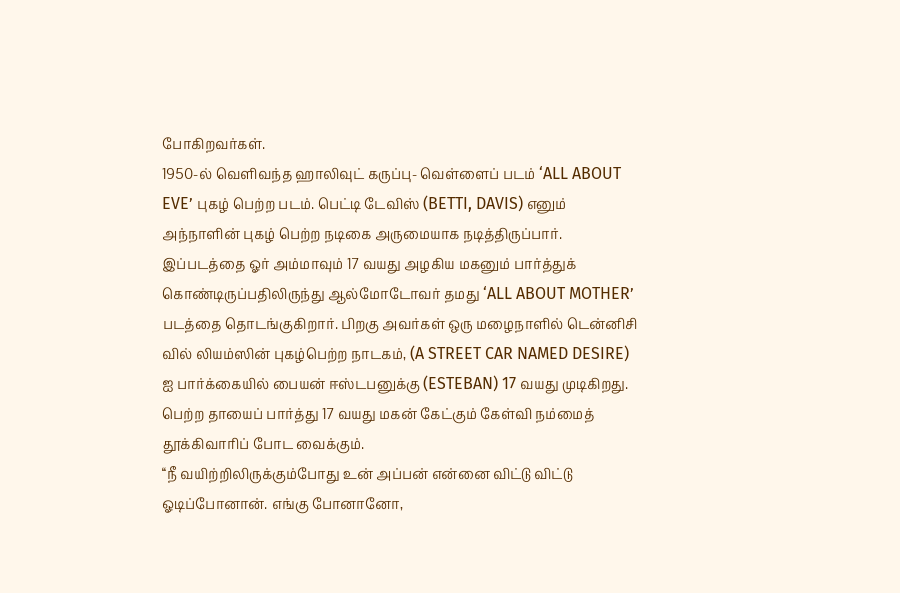போகிறவர்கள்.
1950-ல் வெளிவந்த ஹாலிவுட் கருப்பு- வெள்ளைப் படம் ‘ALL ABOUT EVE’ புகழ் பெற்ற படம். பெட்டி டேவிஸ் (BETTI, DAVIS) எனும் அந்நாளின் புகழ் பெற்ற நடிகை அருமையாக நடித்திருப்பார். இப்படத்தை ஓர் அம்மாவும் 17 வயது அழகிய மகனும் பார்த்துக் கொண்டிருப்பதிலிருந்து ஆல்மோடோவர் தமது ‘ALL ABOUT MOTHER’ படத்தை தொடங்குகிறார். பிறகு அவர்கள் ஒரு மழைநாளில் டென்னிசி வில் லியம்ஸின் புகழ்பெற்ற நாடகம், (A STREET CAR NAMED DESIRE) ஐ பார்க்கையில் பையன் ஈஸ்டபனுக்கு (ESTEBAN) 17 வயது முடிகிறது. பெற்ற தாயைப் பார்த்து 17 வயது மகன் கேட்கும் கேள்வி நம்மைத் தூக்கிவாரிப் போட வைக்கும்.
‘‘நீ வயிற்றிலிருக்கும்போது உன் அப்பன் என்னை விட்டு விட்டு ஓடிப்போனான். எங்கு போனானோ,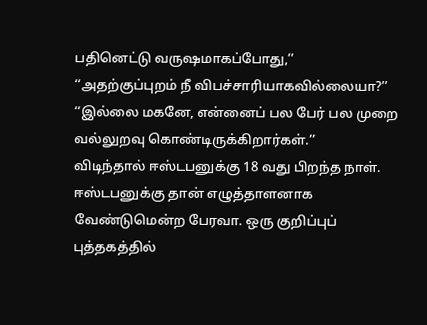பதினெட்டு வருஷமாகப்போது,’’
‘‘அதற்குப்புறம் நீ விபச்சாரியாகவில்லையா?’’
‘‘இல்லை மகனே, என்னைப் பல பேர் பல முறை வல்லுறவு கொண்டிருக்கிறார்கள்.’’
விடிந்தால் ஈஸ்டபனுக்கு 18 வது பிறந்த நாள். ஈஸ்டபனுக்கு தான் எழுத்தாளனாக வேண்டுமென்ற பேரவா. ஒரு குறிப்புப் புத்தகத்தில்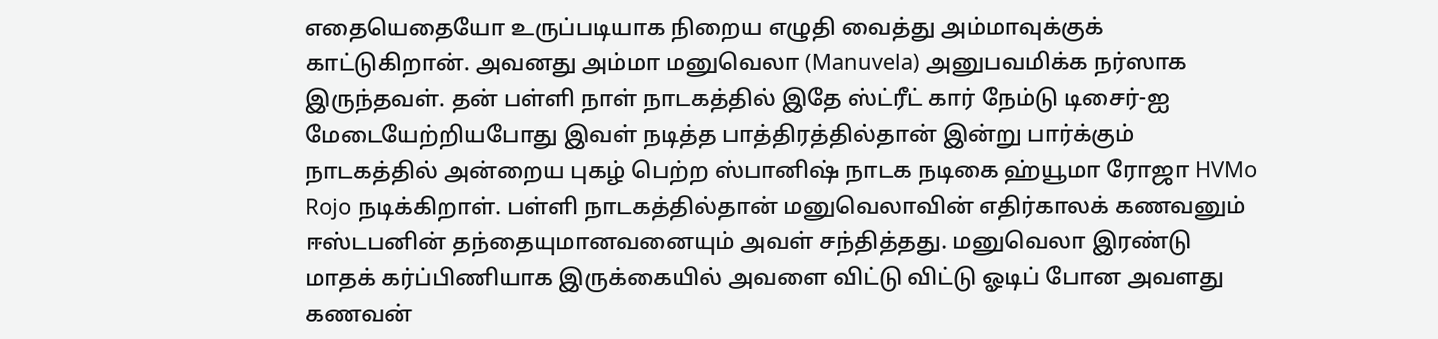எதையெதையோ உருப்படியாக நிறைய எழுதி வைத்து அம்மாவுக்குக் காட்டுகிறான். அவனது அம்மா மனுவெலா (Manuvela) அனுபவமிக்க நர்ஸாக இருந்தவள். தன் பள்ளி நாள் நாடகத்தில் இதே ஸ்ட்ரீட் கார் நேம்டு டிசைர்-ஐ மேடையேற்றியபோது இவள் நடித்த பாத்திரத்தில்தான் இன்று பார்க்கும் நாடகத்தில் அன்றைய புகழ் பெற்ற ஸ்பானிஷ் நாடக நடிகை ஹ்யூமா ரோஜா HVMo Rojo நடிக்கிறாள். பள்ளி நாடகத்தில்தான் மனுவெலாவின் எதிர்காலக் கணவனும் ஈஸ்டபனின் தந்தையுமானவனையும் அவள் சந்தித்தது. மனுவெலா இரண்டு மாதக் கர்ப்பிணியாக இருக்கையில் அவளை விட்டு விட்டு ஓடிப் போன அவளது கணவன்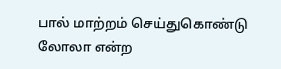பால் மாற்றம் செய்துகொண்டு லோலா என்ற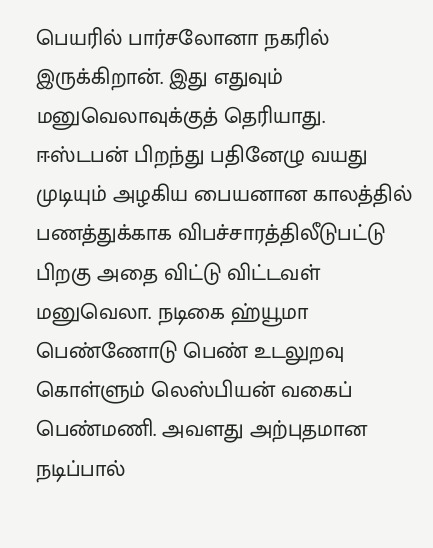பெயரில் பார்சலோனா நகரில் இருக்கிறான். இது எதுவும் மனுவெலாவுக்குத் தெரியாது. ஈஸ்டபன் பிறந்து பதினேழு வயது முடியும் அழகிய பையனான காலத்தில் பணத்துக்காக விபச்சாரத்திலீடுபட்டு பிறகு அதை விட்டு விட்டவள் மனுவெலா. நடிகை ஹ்யூமா பெண்ணோடு பெண் உடலுறவு கொள்ளும் லெஸ்பியன் வகைப் பெண்மணி. அவளது அற்புதமான நடிப்பால்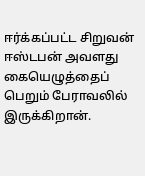ஈர்க்கப்பட்ட சிறுவன் ஈஸ்டபன் அவளது கையெழுத்தைப் பெறும் பேராவலில் இருக்கிறான்.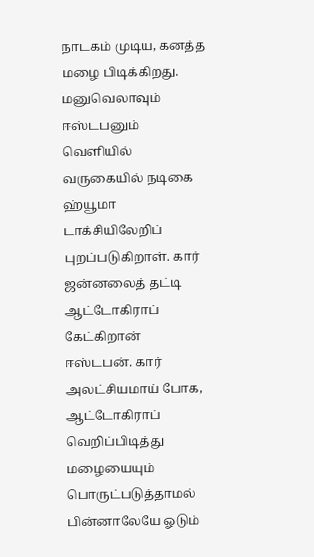நாடகம் முடிய, கனத்த மழை பிடிக்கிறது. மனுவெலாவும் ஈஸ்டபனும் வெளியில் வருகையில் நடிகை ஹ்யூமா டாக்சியிலேறிப் புறப்படுகிறாள். கார் ஜன்னலைத் தட்டி ஆட்டோகிராப் கேட்கிறான் ஈஸ்டபன். கார் அலட்சியமாய் போக, ஆட்டோகிராப் வெறிப்பிடித்து மழையையும் பொருட்படுத்தாமல் பின்னாலேயே ஓடும்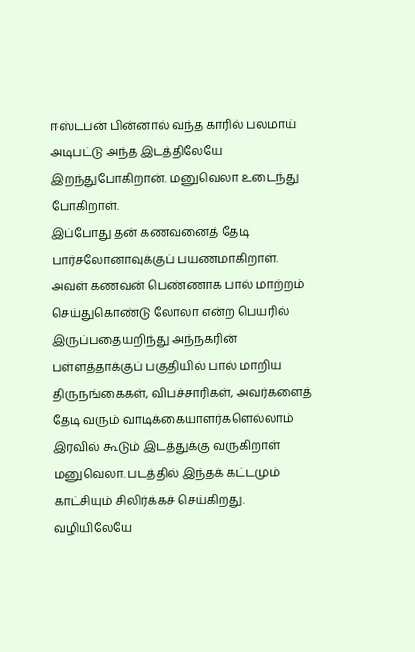ஈஸ்டபன் பின்னால் வந்த காரில் பலமாய் அடிபட்டு அந்த இடத்திலேயே இறந்துபோகிறான். மனுவெலா உடைந்து போகிறாள்.
இப்போது தன் கணவனைத் தேடி பார்சலோனாவுக்குப் பயணமாகிறாள். அவள் கணவன் பெண்ணாக பால் மாற்றம் செய்துகொண்டு லோலா என்ற பெயரில் இருப்பதையறிந்து அந்நகரின் பள்ளத்தாக்குப் பகுதியில் பால் மாறிய திருநங்கைகள், விபச்சாரிகள், அவர்களைத் தேடி வரும் வாடிக்கையாளர்களெல்லாம் இரவில் கூடும் இடத்துக்கு வருகிறாள் மனுவெலா. படத்தில் இந்தக் கட்டமும் காட்சியும் சிலிர்க்கச் செய்கிறது. வழியிலேயே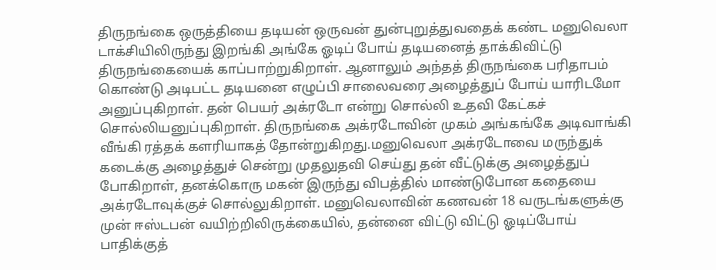திருநங்கை ஒருத்தியை தடியன் ஒருவன் துன்புறுத்துவதைக் கண்ட மனுவெலா டாக்சியிலிருந்து இறங்கி அங்கே ஓடிப் போய் தடியனைத் தாக்கிவிட்டு திருநங்கையைக் காப்பாற்றுகிறாள். ஆனாலும் அந்தத் திருநங்கை பரிதாபம் கொண்டு அடிபட்ட தடியனை எழுப்பி சாலைவரை அழைத்துப் போய் யாரிடமோ அனுப்புகிறாள். தன் பெயர் அக்ரடோ என்று சொல்லி உதவி கேட்கச் சொல்லியனுப்புகிறாள். திருநங்கை அக்ரடோவின் முகம் அங்கங்கே அடிவாங்கி வீங்கி ரத்தக் களரியாகத் தோன்றுகிறது.மனுவெலா அக்ரடோவை மருந்துக் கடைக்கு அழைத்துச் சென்று முதலுதவி செய்து தன் வீட்டுக்கு அழைத்துப் போகிறாள், தனக்கொரு மகன் இருந்து விபத்தில் மாண்டுபோன கதையை அக்ரடோவுக்குச் சொல்லுகிறாள். மனுவெலாவின் கணவன் 18 வருடங்களுக்கு முன் ஈஸ்டபன் வயிற்றிலிருக்கையில், தன்னை விட்டு விட்டு ஓடிப்போய் பாதிக்குத்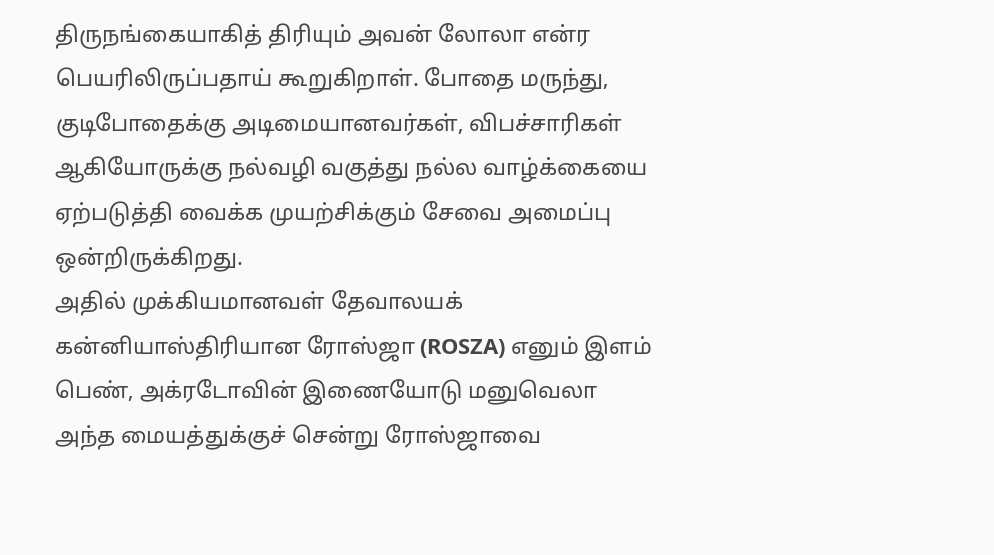திருநங்கையாகித் திரியும் அவன் லோலா என்ர பெயரிலிருப்பதாய் கூறுகிறாள். போதை மருந்து, குடிபோதைக்கு அடிமையானவர்கள், விபச்சாரிகள் ஆகியோருக்கு நல்வழி வகுத்து நல்ல வாழ்க்கையை ஏற்படுத்தி வைக்க முயற்சிக்கும் சேவை அமைப்பு ஒன்றிருக்கிறது.
அதில் முக்கியமானவள் தேவாலயக் கன்னியாஸ்திரியான ரோஸ்ஜா (ROSZA) எனும் இளம் பெண், அக்ரடோவின் இணையோடு மனுவெலா அந்த மையத்துக்குச் சென்று ரோஸ்ஜாவை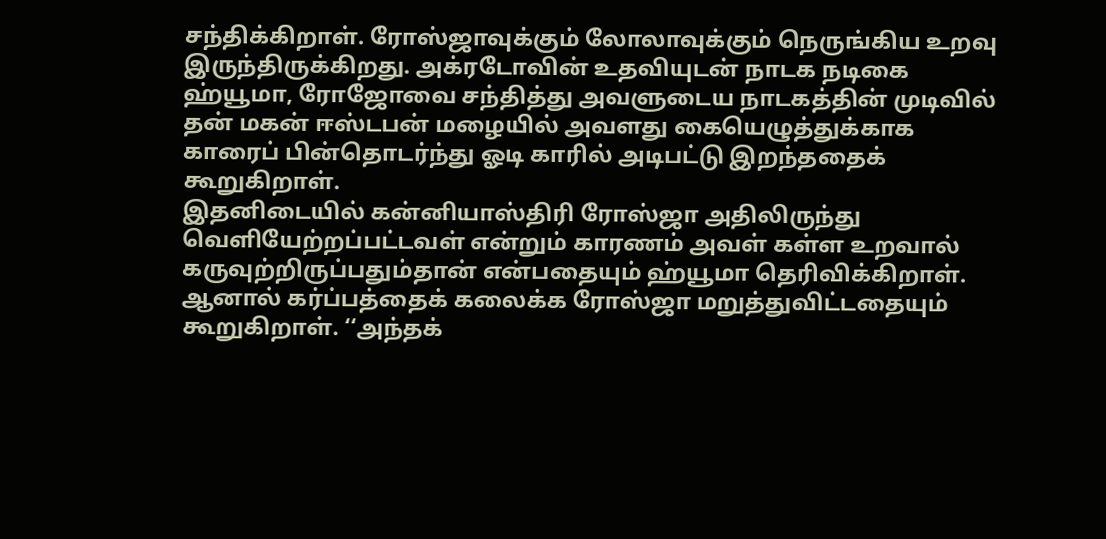சந்திக்கிறாள். ரோஸ்ஜாவுக்கும் லோலாவுக்கும் நெருங்கிய உறவு இருந்திருக்கிறது. அக்ரடோவின் உதவியுடன் நாடக நடிகை ஹ்யூமா, ரோஜோவை சந்தித்து அவளுடைய நாடகத்தின் முடிவில் தன் மகன் ஈஸ்டபன் மழையில் அவளது கையெழுத்துக்காக காரைப் பின்தொடர்ந்து ஓடி காரில் அடிபட்டு இறந்ததைக் கூறுகிறாள்.
இதனிடையில் கன்னியாஸ்திரி ரோஸ்ஜா அதிலிருந்து வெளியேற்றப்பட்டவள் என்றும் காரணம் அவள் கள்ள உறவால் கருவுற்றிருப்பதும்தான் என்பதையும் ஹ்யூமா தெரிவிக்கிறாள். ஆனால் கர்ப்பத்தைக் கலைக்க ரோஸ்ஜா மறுத்துவிட்டதையும் கூறுகிறாள். ‘‘அந்தக்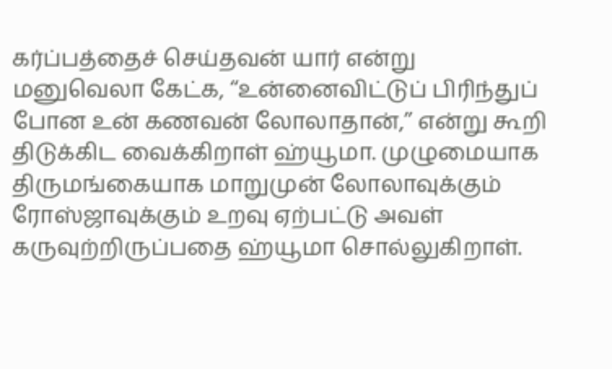கர்ப்பத்தைச் செய்தவன் யார் என்று மனுவெலா கேட்க, ‘‘உன்னைவிட்டுப் பிரிந்துப் போன உன் கணவன் லோலாதான்,’’ என்று கூறி திடுக்கிட வைக்கிறாள் ஹ்யூமா. முழுமையாக திருமங்கையாக மாறுமுன் லோலாவுக்கும் ரோஸ்ஜாவுக்கும் உறவு ஏற்பட்டு அவள் கருவுற்றிருப்பதை ஹ்யூமா சொல்லுகிறாள்.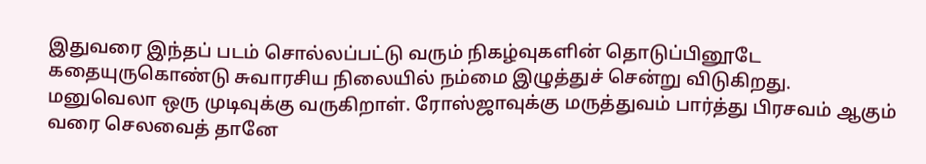இதுவரை இந்தப் படம் சொல்லப்பட்டு வரும் நிகழ்வுகளின் தொடுப்பினூடே கதையுருகொண்டு சுவாரசிய நிலையில் நம்மை இழுத்துச் சென்று விடுகிறது.
மனுவெலா ஒரு முடிவுக்கு வருகிறாள். ரோஸ்ஜாவுக்கு மருத்துவம் பார்த்து பிரசவம் ஆகும் வரை செலவைத் தானே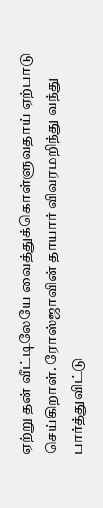ஏற்று தன் வீட்டிலேயே வைத்துக்கொள்ளுவதாய் ஏற்பாடு செய்கிறாள். ரோஸ்ஜாவின் தாயார் விவரமறிந்து வந்து பார்த்துவிட்டு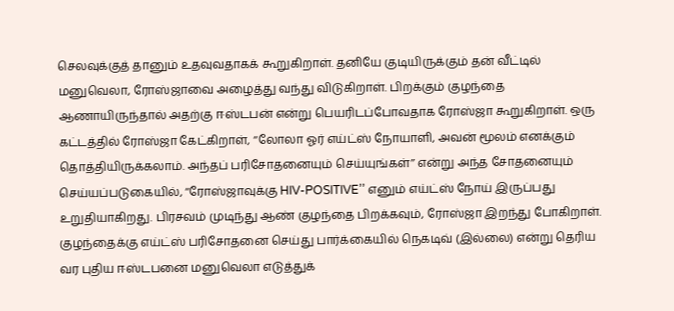செலவுக்குத் தானும் உதவுவதாகக் கூறுகிறாள். தனியே குடியிருக்கும் தன் வீட்டில் மனுவெலா, ரோஸ்ஜாவை அழைத்து வந்து விடுகிறாள். பிறக்கும் குழந்தை ஆணாயிருந்தால் அதற்கு ஈஸ்டபன் என்று பெயரிடப்போவதாக ரோஸ்ஜா கூறுகிறாள். ஒரு கட்டத்தில் ரோஸ்ஜா கேட்கிறாள், ‘‘லோலா ஓர் எய்ட்ஸ் நோயாளி, அவன் மூலம் எனக்கும் தொத்தியிருக்கலாம். அந்தப் பரிசோதனையும் செய்யுங்கள்’’ என்று அந்த சோதனையும் செய்யப்படுகையில், ‘‘ரோஸ்ஜாவுக்கு HIV-POSITIVE’’ எனும் எய்ட்ஸ் நோய் இருப்பது உறுதியாகிறது. பிரசவம் முடிந்து ஆண் குழந்தை பிறக்கவும், ரோஸ்ஜா இறந்து போகிறாள். குழந்தைக்கு எய்ட்ஸ் பரிசோதனை செய்து பார்க்கையில் நெகடிவ் (இல்லை) என்று தெரிய வர புதிய ஈஸ்டபனை மனுவெலா எடுத்துக்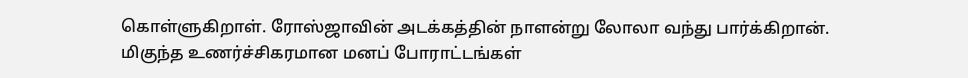கொள்ளுகிறாள். ரோஸ்ஜாவின் அடக்கத்தின் நாளன்று லோலா வந்து பார்க்கிறான்.
மிகுந்த உணர்ச்சிகரமான மனப் போராட்டங்கள்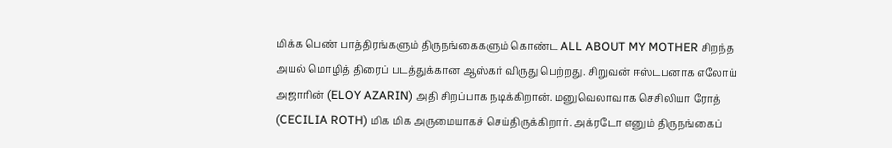மிக்க பெண் பாத்திரங்களும் திருநங்கைகளும் கொண்ட ALL ABOUT MY MOTHER சிறந்த அயல் மொழித் திரைப் படத்துக்கான ஆஸ்கர் விருது பெற்றது. சிறுவன் ஈஸ்டபனாக எலோய் அஜாரின் (ELOY AZARIN) அதி சிறப்பாக நடிக்கிறான். மனுவெலாவாக செசிலியா ரோத் (CECILIA ROTH) மிக மிக அருமையாகச் செய்திருக்கிறார். அக்ரடோ எனும் திருநங்கைப்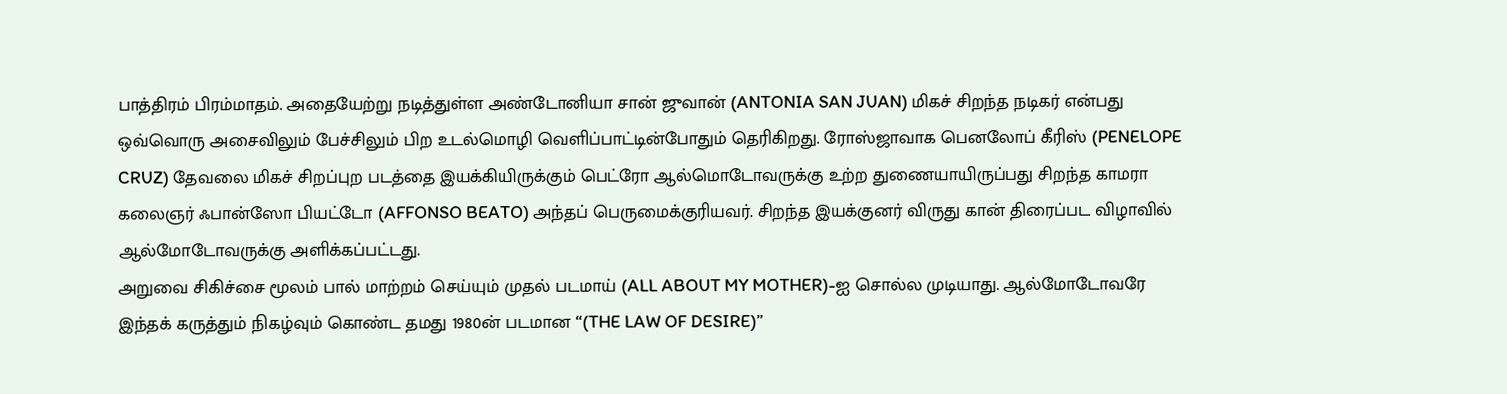பாத்திரம் பிரம்மாதம். அதையேற்று நடித்துள்ள அண்டோனியா சான் ஜுவான் (ANTONIA SAN JUAN) மிகச் சிறந்த நடிகர் என்பது ஒவ்வொரு அசைவிலும் பேச்சிலும் பிற உடல்மொழி வெளிப்பாட்டின்போதும் தெரிகிறது. ரோஸ்ஜாவாக பெனலோப் கீரிஸ் (PENELOPE CRUZ) தேவலை மிகச் சிறப்புற படத்தை இயக்கியிருக்கும் பெட்ரோ ஆல்மொடோவருக்கு உற்ற துணையாயிருப்பது சிறந்த காமரா கலைஞர் ஃபான்ஸோ பியட்டோ (AFFONSO BEATO) அந்தப் பெருமைக்குரியவர். சிறந்த இயக்குனர் விருது கான் திரைப்பட விழாவில் ஆல்மோடோவருக்கு அளிக்கப்பட்டது.
அறுவை சிகிச்சை மூலம் பால் மாற்றம் செய்யும் முதல் படமாய் (ALL ABOUT MY MOTHER)-ஐ சொல்ல முடியாது. ஆல்மோடோவரே இந்தக் கருத்தும் நிகழ்வும் கொண்ட தமது 1980ன் படமான “(THE LAW OF DESIRE)”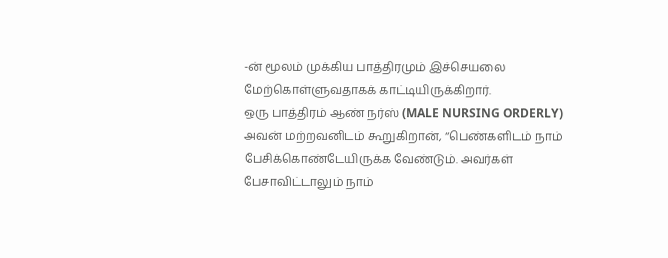-ன் மூலம் முக்கிய பாத்திரமும் இச்செயலை மேற்கொள்ளுவதாகக் காட்டியிருக்கிறார்.
ஒரு பாத்திரம் ஆண் நர்ஸ் (MALE NURSING ORDERLY) அவன் மற்றவனிடம் கூறுகிறான், ‘‘பெண்களிடம் நாம் பேசிக்கொண்டேயிருக்க வேண்டும். அவர்கள் பேசாவிட்டாலும் நாம்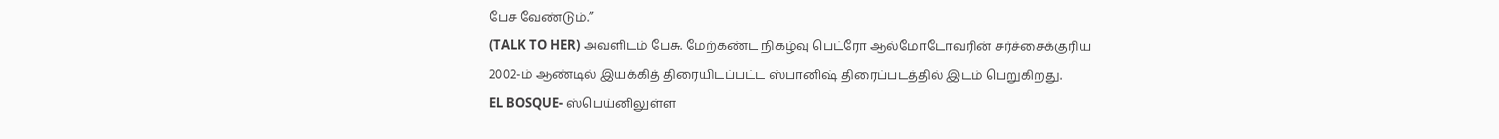பேச வேண்டும்.’’
(TALK TO HER) அவளிடம் பேசு. மேற்கண்ட நிகழ்வு பெட்ரோ ஆல்மோடோவரின் சர்ச்சைக்குரிய 2002-ம் ஆண்டில் இயக்கித் திரையிடப்பட்ட ஸ்பானிஷ் திரைப்படத்தில் இடம் பெறுகிறது.
EL BOSQUE- ஸ்பெய்னிலுள்ள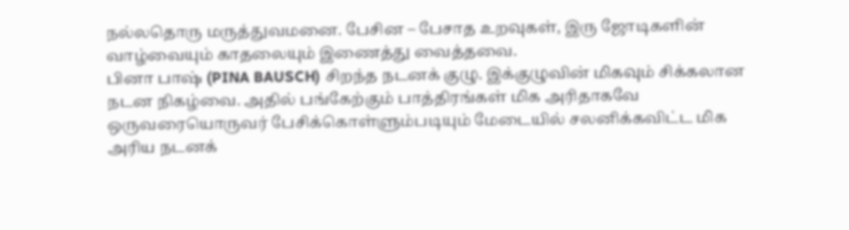நல்லதொரு மருத்துவமனை. பேசின – பேசாத உறவுகள், இரு ஜோடிகளின் வாழ்வையும் காதலையும் இணைத்து வைத்தவை.
பினா பாஷ் (PINA BAUSCH) சிறந்த நடனக் குழு. இக்குழுவின் மிகவும் சிக்கலான நடன நிகழ்வை. அதில் பங்கேற்கும் பாத்திரங்கள் மிக அரிதாகவே ஒருவரையொருவர் பேசிக்கொள்ளும்படியும் மேடையில் சலனிக்கவிட்ட மிக அரிய நடனக்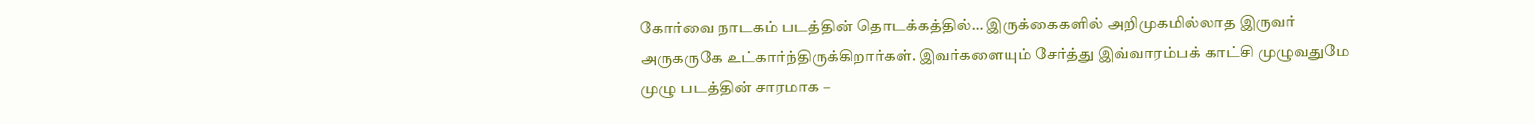கோர்வை நாடகம் படத்தின் தொடக்கத்தில்… இருக்கைகளில் அறிமுகமில்லாத இருவர் அருகருகே உட்கார்ந்திருக்கிறார்கள். இவர்களையும் சேர்த்து இவ்வாரம்பக் காட்சி முழுவதுமே முழு படத்தின் சாரமாக –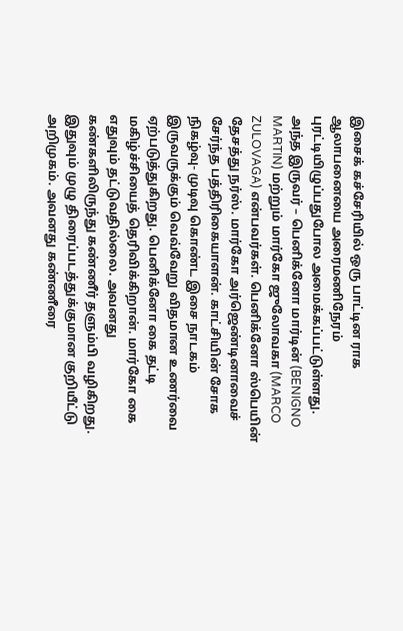இசைக் கச்சேரியில் ஒரு பாட்டின ராக ஆலாபனையை அரைமணிநேரம் புரட்டியிழுப்பதுபோல அமைக்கப்பட்டுள்ளது.
அந்த இருவர் – பெனிக்னோ மார்டின் (BENIGNO MARTIN) மற்றும் மார்கோ ஜுலோவகா (MARCO ZULOVAGA) என்பவர்கள். பெனிக்னோ ஸ்பெயின் தேசத்து நர்ஸ். மார்கோ அர்ஜெண்டினாவைச் சேர்ந்த பத்திரிகையாளன். காட்சியின் சோக நிகழ்வு- முடிவு கொண்ட இசை நாடகம் இருவருக்கும் வெவ்வேறு விதமான உணர்வை ஏற்படுத்துகிறது. பெனிக்னோ கை தட்டி மகிழ்ச்சியைத் தெரிவிக்கிறான். மார்கோ கை எதுவும் தட்டுவதில்லை. அவனது கண்களிலிருந்து கண்ணீர் தளும்பி வழிகிறது. இதுவும் முழு திரைப்படத்துக்குமான குறியீட்டு அறிமுகம். அவனது கண்ணீரை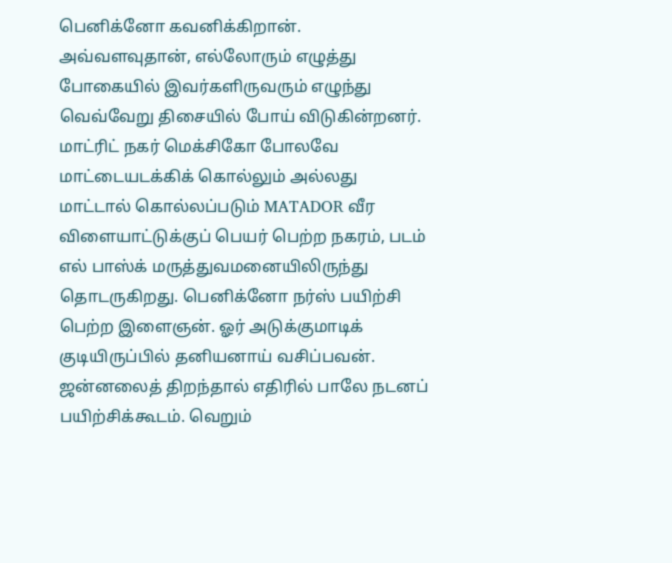பெனிக்னோ கவனிக்கிறான். அவ்வளவுதான், எல்லோரும் எழுத்து போகையில் இவர்களிருவரும் எழுந்து வெவ்வேறு திசையில் போய் விடுகின்றனர். மாட்ரிட் நகர் மெக்சிகோ போலவே மாட்டையடக்கிக் கொல்லும் அல்லது மாட்டால் கொல்லப்படும் MATADOR வீர விளையாட்டுக்குப் பெயர் பெற்ற நகரம், படம் எல் பாஸ்க் மருத்துவமனையிலிருந்து தொடருகிறது. பெனிக்னோ நர்ஸ் பயிற்சி பெற்ற இளைஞன். ஓர் அடுக்குமாடிக் குடியிருப்பில் தனியனாய் வசிப்பவன். ஜன்னலைத் திறந்தால் எதிரில் பாலே நடனப் பயிற்சிக்கூடம். வெறும்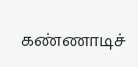கண்ணாடிச்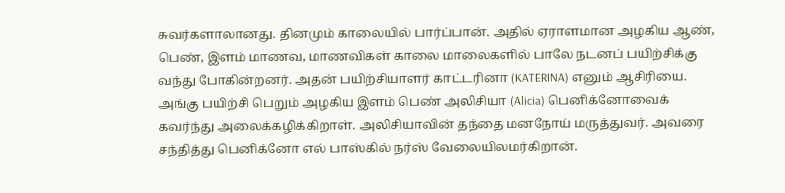சுவர்களாலானது. தினமும் காலையில் பார்ப்பான். அதில் ஏராளமான அழகிய ஆண், பெண், இளம் மாணவ, மாணவிகள் காலை மாலைகளில் பாலே நடனப் பயிற்சிக்கு வந்து போகின்றனர். அதன் பயிற்சியாளர் காட்டரினா (KATERINA) எனும் ஆசிரியை. அங்கு பயிற்சி பெறும் அழகிய இளம் பெண் அலிசியா (Alicia) பெனிக்னோவைக் கவர்ந்து அலைக்கழிக்கிறாள். அலிசியாவின் தந்தை மனநோய் மருத்துவர். அவரை சந்தித்து பெனிக்னோ எல் பாஸ்கில் நர்ஸ் வேலையிலமர்கிறான்.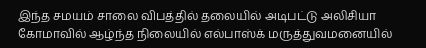இந்த சமயம் சாலை விபத்தில் தலையில் அடிபட்டு அலிசியா கோமாவில் ஆழ்ந்த நிலையில் எல்பாஸ்க் மருத்துவமனையில்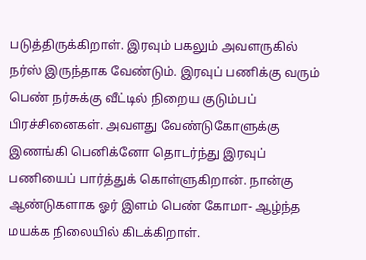படுத்திருக்கிறாள். இரவும் பகலும் அவளருகில் நர்ஸ் இருந்தாக வேண்டும். இரவுப் பணிக்கு வரும் பெண் நர்சுக்கு வீட்டில் நிறைய குடும்பப் பிரச்சினைகள். அவளது வேண்டுகோளுக்கு இணங்கி பெனிக்னோ தொடர்ந்து இரவுப் பணியைப் பார்த்துக் கொள்ளுகிறான். நான்கு ஆண்டுகளாக ஓர் இளம் பெண் கோமா- ஆழ்ந்த மயக்க நிலையில் கிடக்கிறாள்.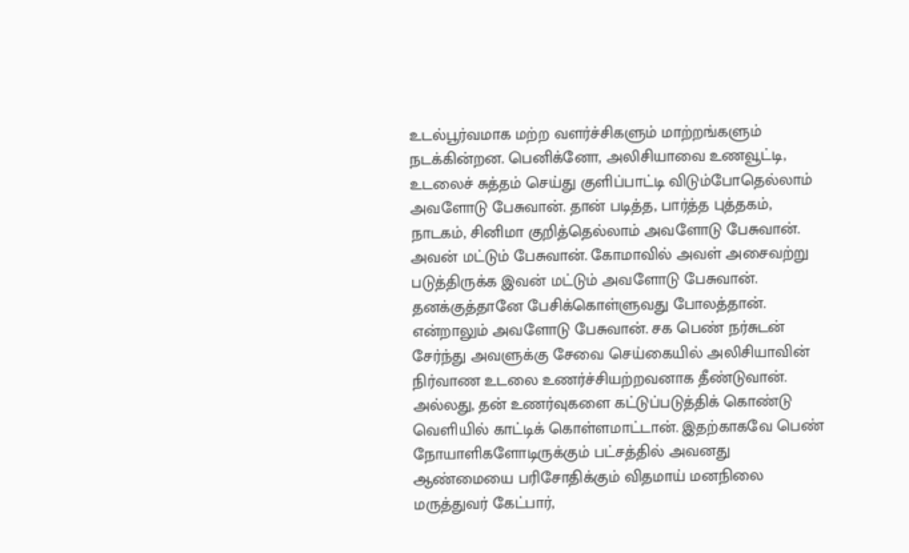உடல்பூர்வமாக மற்ற வளர்ச்சிகளும் மாற்றங்களும் நடக்கின்றன. பெனிக்னோ, அலிசியாவை உணவூட்டி, உடலைச் சுத்தம் செய்து குளிப்பாட்டி விடும்போதெல்லாம் அவளோடு பேசுவான். தான் படித்த, பார்த்த புத்தகம், நாடகம், சினிமா குறித்தெல்லாம் அவளோடு பேசுவான். அவன் மட்டும் பேசுவான். கோமாவில் அவள் அசைவற்று படுத்திருக்க இவன் மட்டும் அவளோடு பேசுவான். தனக்குத்தானே பேசிக்கொள்ளுவது போலத்தான். என்றாலும் அவளோடு பேசுவான். சக பெண் நர்சுடன் சேர்ந்து அவளுக்கு சேவை செய்கையில் அலிசியாவின் நிர்வாண உடலை உணர்ச்சியற்றவனாக தீண்டுவான். அல்லது, தன் உணர்வுகளை கட்டுப்படுத்திக் கொண்டு வெளியில் காட்டிக் கொள்ளமாட்டான். இதற்காகவே பெண் நோயாளிகளோடிருக்கும் பட்சத்தில் அவனது ஆண்மையை பரிசோதிக்கும் விதமாய் மனநிலை மருத்துவர் கேட்பார்,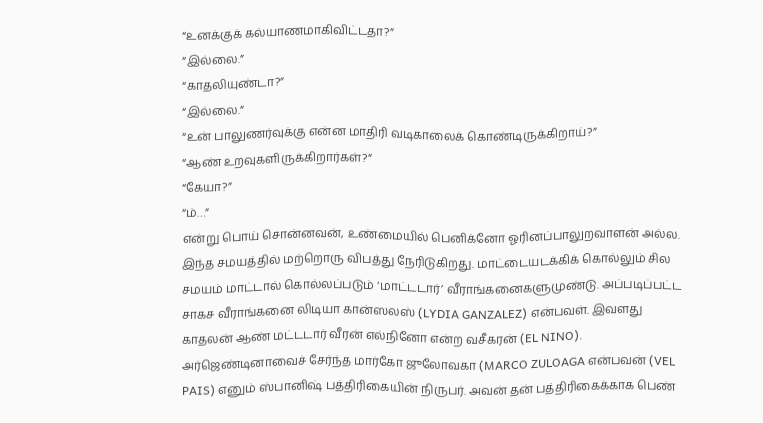“உனக்குக் கல்யாணமாகிவிட்டதா?”
“இல்லை.”
“காதலியுண்டா?”
“இல்லை.”
“உன் பாலுணர்வுக்கு என்ன மாதிரி வடிகாலைக் கொண்டிருக்கிறாய்?”
“ஆண் உறவுகளிருக்கிறார்கள்?”
“கேயா?”
“ம்…”
என்று பொய் சொன்னவன், உண்மையில் பெனிக்னோ ஓரினப்பாலுறவாளன் அல்ல.
இந்த சமயத்தில் மற்றொரு விபத்து நேரிடுகிறது. மாட்டையடக்கிக் கொல்லும் சில சமயம் மாட்டால் கொல்லப்படும் ‘மாட்டடார்’ வீராங்கனைகளுமுண்டு. அப்படிப்பட்ட சாகச வீராங்கனை லிடியா கான்ஸலஸ் (LYDIA GANZALEZ) என்பவள். இவளது காதலன் ஆண் மட்டடார் வீரன் எல்நினோ என்ற வசீகரன் (EL NINO). அர்ஜெண்டினாவைச் சேர்ந்த மார்கோ ஜுலோவகா (MARCO ZULOAGA என்பவன் (VEL PAIS) எனும் ஸ்பானிஷ் பத்திரிகையின் நிருபர். அவன் தன் பத்திரிகைக்காக பெண்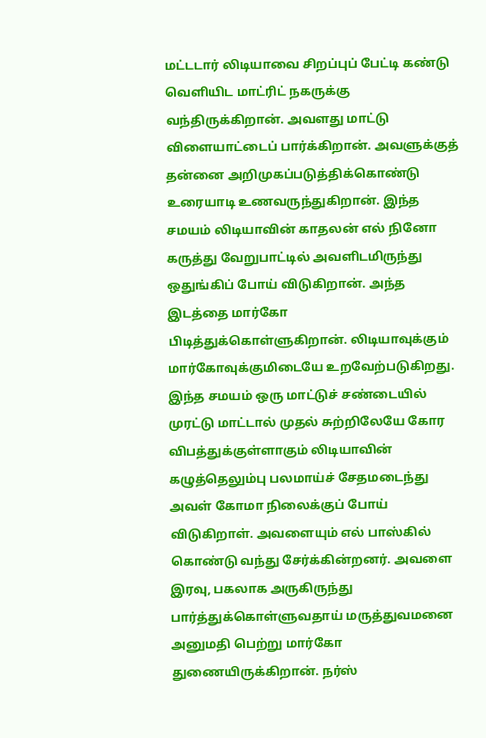மட்டடார் லிடியாவை சிறப்புப் பேட்டி கண்டு வெளியிட மாட்ரிட் நகருக்கு வந்திருக்கிறான். அவளது மாட்டு விளையாட்டைப் பார்க்கிறான். அவளுக்குத் தன்னை அறிமுகப்படுத்திக்கொண்டு உரையாடி உணவருந்துகிறான். இந்த சமயம் லிடியாவின் காதலன் எல் நினோ கருத்து வேறுபாட்டில் அவளிடமிருந்து ஒதுங்கிப் போய் விடுகிறான். அந்த இடத்தை மார்கோ பிடித்துக்கொள்ளுகிறான். லிடியாவுக்கும் மார்கோவுக்குமிடையே உறவேற்படுகிறது. இந்த சமயம் ஒரு மாட்டுச் சண்டையில் முரட்டு மாட்டால் முதல் சுற்றிலேயே கோர விபத்துக்குள்ளாகும் லிடியாவின் கழுத்தெலும்பு பலமாய்ச் சேதமடைந்து அவள் கோமா நிலைக்குப் போய் விடுகிறாள். அவளையும் எல் பாஸ்கில் கொண்டு வந்து சேர்க்கின்றனர். அவளை இரவு, பகலாக அருகிருந்து பார்த்துக்கொள்ளுவதாய் மருத்துவமனை அனுமதி பெற்று மார்கோ துணையிருக்கிறான். நர்ஸ்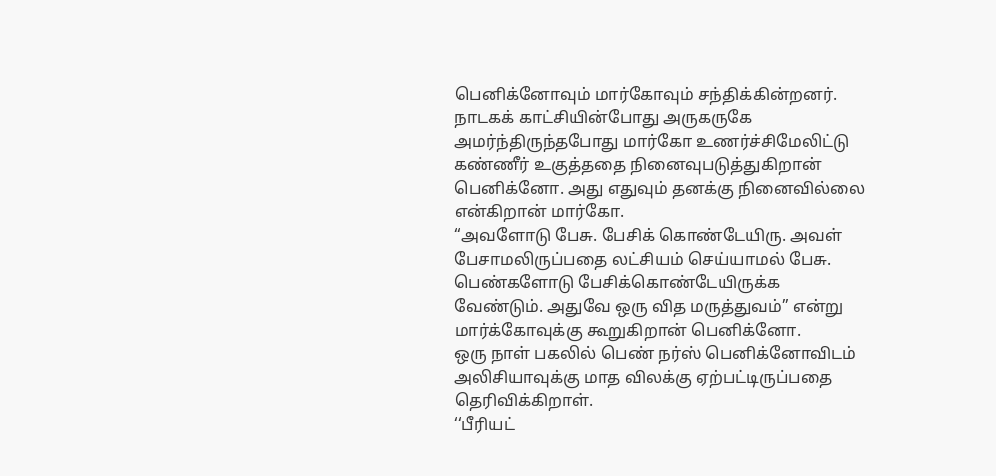பெனிக்னோவும் மார்கோவும் சந்திக்கின்றனர். நாடகக் காட்சியின்போது அருகருகே அமர்ந்திருந்தபோது மார்கோ உணர்ச்சிமேலிட்டு கண்ணீர் உகுத்ததை நினைவுபடுத்துகிறான் பெனிக்னோ. அது எதுவும் தனக்கு நினைவில்லை என்கிறான் மார்கோ.
“அவளோடு பேசு. பேசிக் கொண்டேயிரு. அவள் பேசாமலிருப்பதை லட்சியம் செய்யாமல் பேசு. பெண்களோடு பேசிக்கொண்டேயிருக்க வேண்டும். அதுவே ஒரு வித மருத்துவம்’’ என்று மார்க்கோவுக்கு கூறுகிறான் பெனிக்னோ.
ஒரு நாள் பகலில் பெண் நர்ஸ் பெனிக்னோவிடம் அலிசியாவுக்கு மாத விலக்கு ஏற்பட்டிருப்பதை தெரிவிக்கிறாள்.
‘‘பீரியட்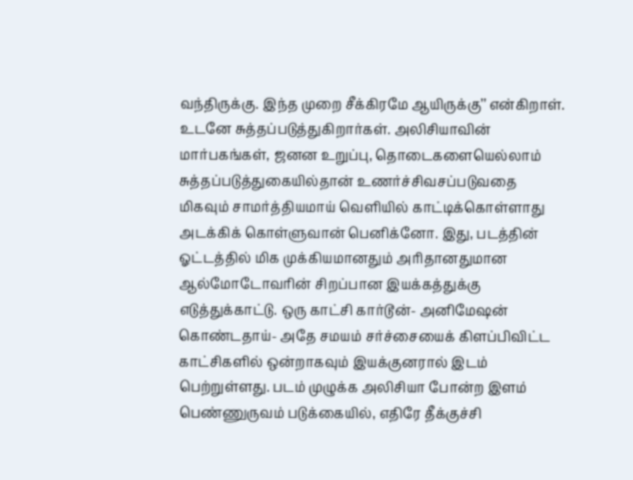வந்திருக்கு. இந்த முறை சீக்கிரமே ஆயிருக்கு’’ என்கிறாள். உடனே சுத்தப்படுத்துகிறார்கள். அலிசியாவின் மார்பகங்கள், ஜனன உறுப்பு, தொடைகளையெல்லாம் சுத்தப்படுத்துகையில்தான் உணர்ச்சிவசப்படுவதை மிகவும் சாமர்த்தியமாய் வெளியில் காட்டிக்கொள்ளாது அடக்கிக் கொள்ளுவான் பெனிக்னோ. இது, படத்தின் ஓட்டத்தில் மிக முக்கியமானதும் அரிதானதுமான ஆல்மோடோவரின் சிறப்பான இயக்கத்துக்கு எடுத்துக்காட்டு. ஒரு காட்சி கார்டூன்- அனிமேஷன் கொண்டதாய்- அதே சமயம் சர்ச்சையைக் கிளப்பிவிட்ட காட்சிகளில் ஒன்றாகவும் இயக்குனரால் இடம் பெற்றுள்ளது. படம் முழுக்க அலிசியா போன்ற இளம் பெண்ணுருவம் படுக்கையில், எதிரே தீக்குச்சி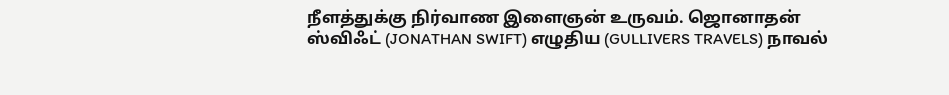நீளத்துக்கு நிர்வாண இளைஞன் உருவம். ஜொனாதன் ஸ்விஃட் (JONATHAN SWIFT) எழுதிய (GULLIVERS TRAVELS) நாவல்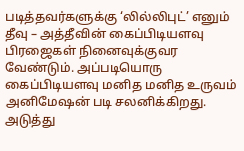படித்தவர்களுக்கு ‘லில்லிபுட்’ எனும் தீவு – அத்தீவின் கைப்பிடியளவு பிரஜைகள் நினைவுக்குவர வேண்டும். அப்படியொரு கைப்பிடியளவு மனித மனித உருவம் அனிமேஷன் படி சலனிக்கிறது. அடுத்து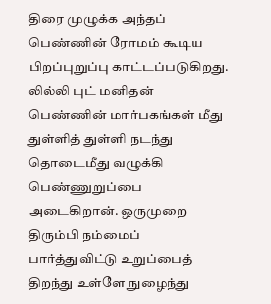திரை முழுக்க அந்தப் பெண்ணின் ரோமம் கூடிய பிறப்புறுப்பு காட்டப்படுகிறது. லில்லி புட் மனிதன் பெண்ணின் மார்பகங்கள் மீது துள்ளித் துள்ளி நடந்து தொடைமீது வழுக்கி பெண்ணுறுப்பை அடைகிறான். ஒருமுறை திரும்பி நம்மைப் பார்த்துவிட்டு உறுப்பைத் திறந்து உள்ளே நுழைந்து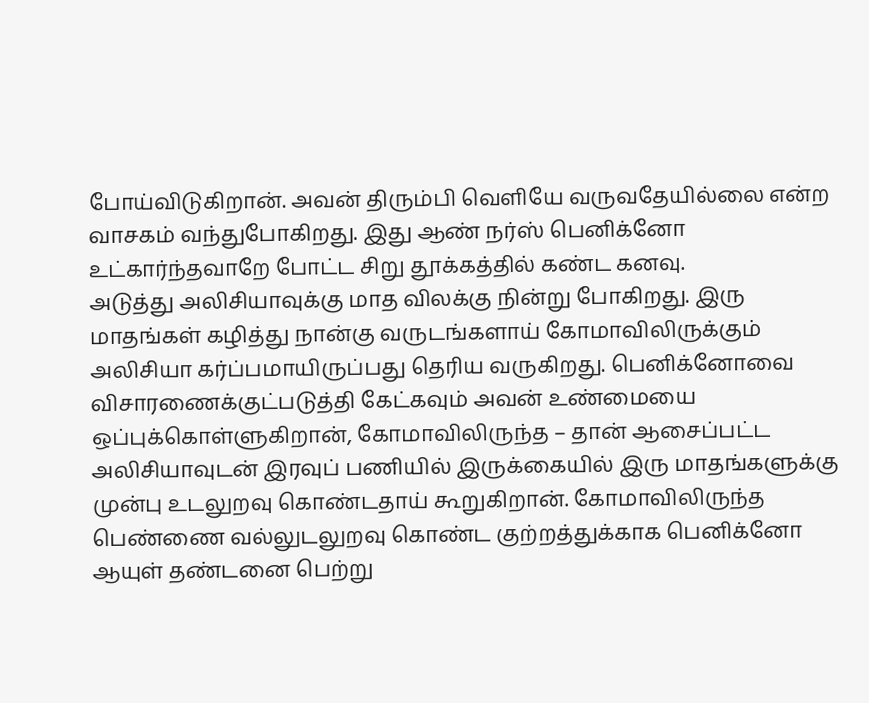போய்விடுகிறான். அவன் திரும்பி வெளியே வருவதேயில்லை என்ற வாசகம் வந்துபோகிறது. இது ஆண் நர்ஸ் பெனிக்னோ உட்கார்ந்தவாறே போட்ட சிறு தூக்கத்தில் கண்ட கனவு.
அடுத்து அலிசியாவுக்கு மாத விலக்கு நின்று போகிறது. இரு மாதங்கள் கழித்து நான்கு வருடங்களாய் கோமாவிலிருக்கும் அலிசியா கர்ப்பமாயிருப்பது தெரிய வருகிறது. பெனிக்னோவை விசாரணைக்குட்படுத்தி கேட்கவும் அவன் உண்மையை ஒப்புக்கொள்ளுகிறான், கோமாவிலிருந்த – தான் ஆசைப்பட்ட அலிசியாவுடன் இரவுப் பணியில் இருக்கையில் இரு மாதங்களுக்கு முன்பு உடலுறவு கொண்டதாய் கூறுகிறான். கோமாவிலிருந்த பெண்ணை வல்லுடலுறவு கொண்ட குற்றத்துக்காக பெனிக்னோ ஆயுள் தண்டனை பெற்று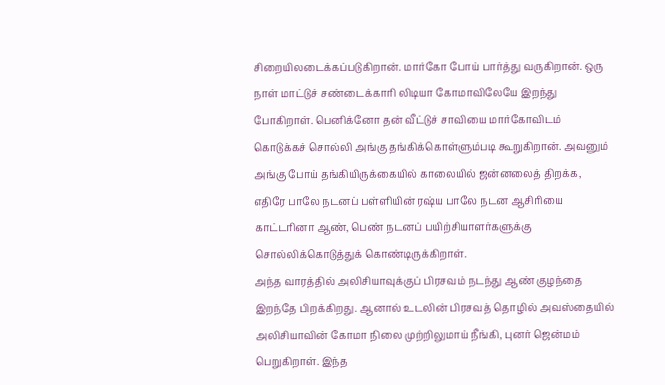சிறையிலடைக்கப்படுகிறான். மார்கோ போய் பார்த்து வருகிறான். ஒரு நாள் மாட்டுச் சண்டைக்காரி லிடியா கோமாவிலேயே இறந்து போகிறாள். பெனிக்னோ தன் வீட்டுச் சாவியை மார்கோவிடம் கொடுக்கச் சொல்லி அங்கு தங்கிக்கொள்ளும்படி கூறுகிறான். அவனும் அங்கு போய் தங்கியிருக்கையில் காலையில் ஜன்னலைத் திறக்க, எதிரே பாலே நடனப் பள்ளியின் ரஷ்ய பாலே நடன ஆசிரியை காட்டரினா ஆண், பெண் நடனப் பயிற்சியாளர்களுக்கு சொல்லிக்கொடுத்துக் கொண்டிருக்கிறாள்.
அந்த வாரத்தில் அலிசியாவுக்குப் பிரசவம் நடந்து ஆண் குழந்தை இறந்தே பிறக்கிறது. ஆனால் உடலின் பிரசவத் தொழில் அவஸ்தையில் அலிசியாவின் கோமா நிலை முற்றிலுமாய் நீங்கி, புனர் ஜென்மம் பெறுகிறாள். இந்த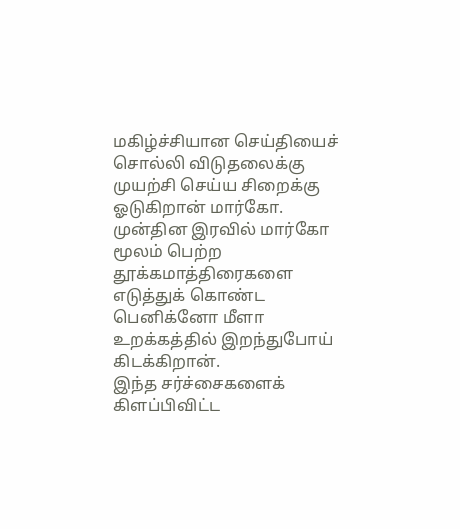மகிழ்ச்சியான செய்தியைச் சொல்லி விடுதலைக்கு முயற்சி செய்ய சிறைக்கு ஓடுகிறான் மார்கோ. முன்தின இரவில் மார்கோ மூலம் பெற்ற தூக்கமாத்திரைகளை எடுத்துக் கொண்ட பெனிக்னோ மீளா உறக்கத்தில் இறந்துபோய் கிடக்கிறான்.
இந்த சர்ச்சைகளைக் கிளப்பிவிட்ட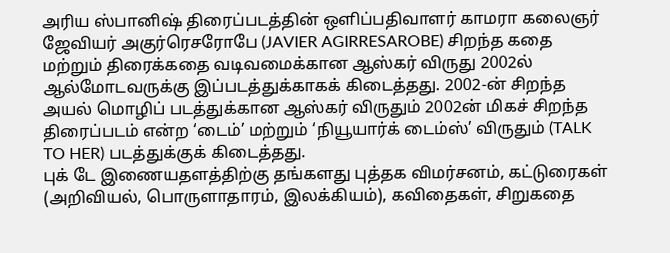அரிய ஸ்பானிஷ் திரைப்படத்தின் ஒளிப்பதிவாளர் காமரா கலைஞர் ஜேவியர் அகுர்ரெசரோபே (JAVIER AGIRRESAROBE) சிறந்த கதை மற்றும் திரைக்கதை வடிவமைக்கான ஆஸ்கர் விருது 2002ல் ஆல்மோடவருக்கு இப்படத்துக்காகக் கிடைத்தது. 2002-ன் சிறந்த அயல் மொழிப் படத்துக்கான ஆஸ்கர் விருதும் 2002ன் மிகச் சிறந்த திரைப்படம் என்ற ‘டைம்’ மற்றும் ‘நியூயார்க் டைம்ஸ்’ விருதும் (TALK TO HER) படத்துக்குக் கிடைத்தது.
புக் டே இணையதளத்திற்கு தங்களது புத்தக விமர்சனம், கட்டுரைகள் (அறிவியல், பொருளாதாரம், இலக்கியம்), கவிதைகள், சிறுகதை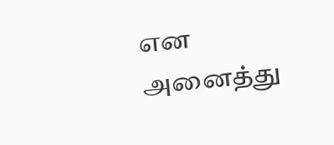என அனைத்து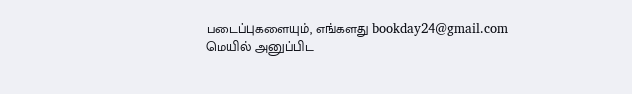படைப்புகளையும், எங்களது bookday24@gmail.com மெயில் அனுப்பிட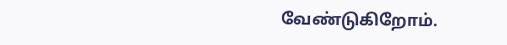வேண்டுகிறோம்.